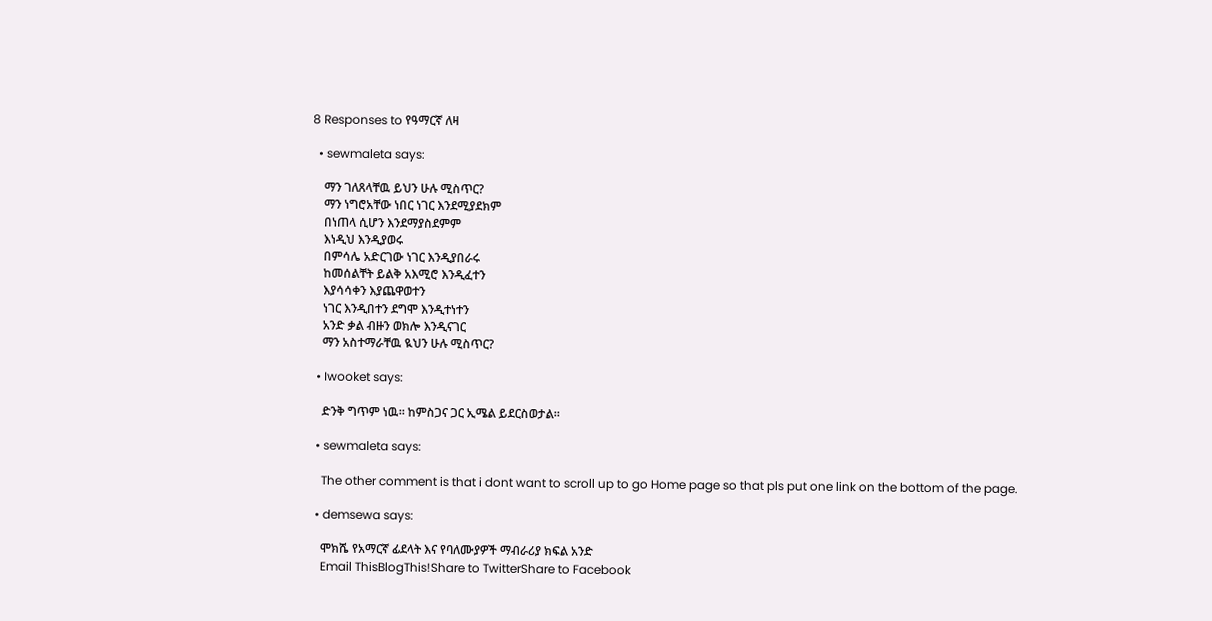8 Responses to የዓማርኛ ለዛ

  • sewmaleta says:

    ማን ገለጸላቸዉ ይህን ሁሉ ሚስጥር?
    ማን ነግሮአቸው ነበር ነገር እንደሚያደክም
    በነጠላ ሲሆን እንደማያስደምም
    እነዲህ እንዲያወሩ
    በምሳሌ አድርገው ነገር እንዲያበራሩ
    ከመሰልቸት ይልቅ አእሚሮ እንዲፈተን
    እያሳሳቀን እያጨዋወተን
    ነገር እንዲበተን ደግሞ እንዲተነተን
    አንድ ቃል ብዙን ወክሎ እንዲናገር
    ማን አስተማራቸዉ ዪህን ሁሉ ሚስጥር?

  • Iwooket says:

    ድንቅ ግጥም ነዉ። ከምስጋና ጋር ኢሜል ይደርስወታል።

  • sewmaleta says:

    The other comment is that i dont want to scroll up to go Home page so that pls put one link on the bottom of the page.

  • demsewa says:

    ሞክሼ የአማርኛ ፊደላት እና የባለሙያዎች ማብራሪያ ክፍል አንድ
    Email ThisBlogThis!Share to TwitterShare to Facebook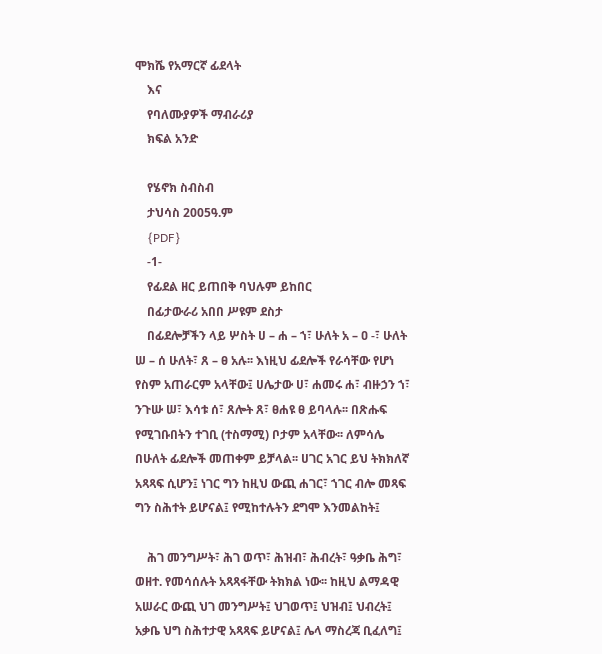ሞክሼ የአማርኛ ፊደላት
    እና
    የባለሙያዎች ማብራሪያ
    ክፍል አንድ

    የሄኖክ ስብስብ
    ታህሳስ 2005ዓ.ም
    {PDF}
    -1-
    የፊደል ዘር ይጠበቅ ባህሉም ይከበር
    በፊታውራሪ አበበ ሥዩም ደስታ
    በፊደሎቻችን ላይ ሦስት ሀ – ሐ – ኀ፣ ሁለት አ – ዐ -፣ ሁለት ሠ – ሰ ሁለት፣ ጸ – ፀ አሉ፡፡ እነዚህ ፊደሎች የራሳቸው የሆነ የስም አጠራርም አላቸው፤ ሀሌታው ሀ፣ ሐመሩ ሐ፣ ብዙኃን ኀ፣ ንጉሡ ሠ፣ እሳቱ ሰ፣ ጸሎት ጸ፣ ፀሐዩ ፀ ይባላሉ፡፡ በጽሑፍ የሚገቡበትን ተገቢ (ተስማሚ) ቦታም አላቸው፡፡ ለምሳሌ በሁለት ፊደሎች መጠቀም ይቻላል፡፡ ሀገር አገር ይህ ትክክለኛ አጻጻፍ ሲሆን፤ ነገር ግን ከዚህ ውጪ ሐገር፣ ኀገር ብሎ መጻፍ ግን ስሕተት ይሆናል፤ የሚከተሉትን ደግሞ እንመልከት፤

    ሕገ መንግሥት፣ ሕገ ወጥ፣ ሕዝብ፣ ሕብረት፣ ዓቃቤ ሕግ፣ ወዘተ. የመሳሰሉት አጻጻፋቸው ትክክል ነው፡፡ ከዚህ ልማዳዊ አሠራር ውጪ ህገ መንግሥት፤ ህገወጥ፤ ህዝብ፤ ህብረት፤ አቃቤ ህግ ስሕተታዊ አጻጻፍ ይሆናል፤ ሌላ ማስረጃ ቢፈለግ፤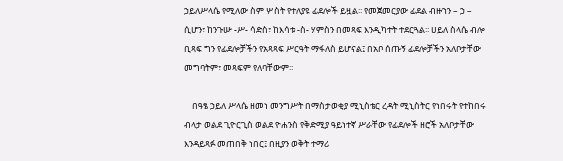ኃይለሥላሴ የሚለው ስም ሦስት የተለያዩ ፊደሎች ይዟል፡፡ የመጀመርያው ፊደል ብዙኀን – ኃ – ሲሆን፣ ከንጉሡ -ሥ- ሳድስ፣ ከእሳቱ -ስ- ሃምስን በመጻፍ እንዲካተት ተደርጓል፡፡ ሀይለ ስላሴ ብሎ ቢጻፍ ግን የፊደሎቻችን የአጻጻፍ ሥርዓት ማፋለስ ይሆናል፤ በአቦ ሰጡኝ ፊደሎቻችን አለቦታቸው መግባትም፣ መጻፍም የለባቸውም፡፡

    በዓፄ ኃይለ ሥላሴ ዘመነ መንግሥት በማስታወቂያ ሚኒስቴር ረዳት ሚኒስትር የነበሩት የተከበሩ ብላታ ወልደ ጊዮርጊስ ወልደ ዮሐንስ የቅድሚያ ዓይነተኛ ሥራቸው የፊደሎች ዘሮች አለቦታቸው እንዳይጻፉ መጠበቅ ነበር፤ በዚያን ወቅት ተማሪ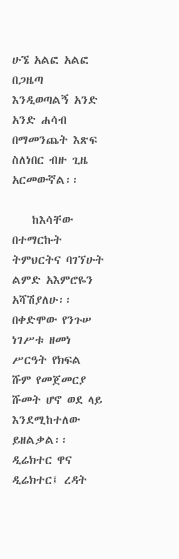ሁኜ አልፎ አልፎ በጋዜጣ እንዲወጣልኝ አንድ አንድ ሐሳብ በማመንጨት እጽፍ ስለነበር ብዙ ጊዜ አርመውኛል፡፡

    ከእሳቸው በተማርኩት ትምህርትና ባገኘሁት ልምድ አእምሮዬን አሻሽያለሁ፡፡ በቀድሞው የንጉሠ ነገሥቱ ዘመነ ሥርዓት የክፍል ሹም የመጀመርያ ሹመት ሆኖ ወደ ላይ እንደሚከተለው ይዘልቃል፡፡ ዲሬክተር ዋና ዲሬክተር፤ ረዳት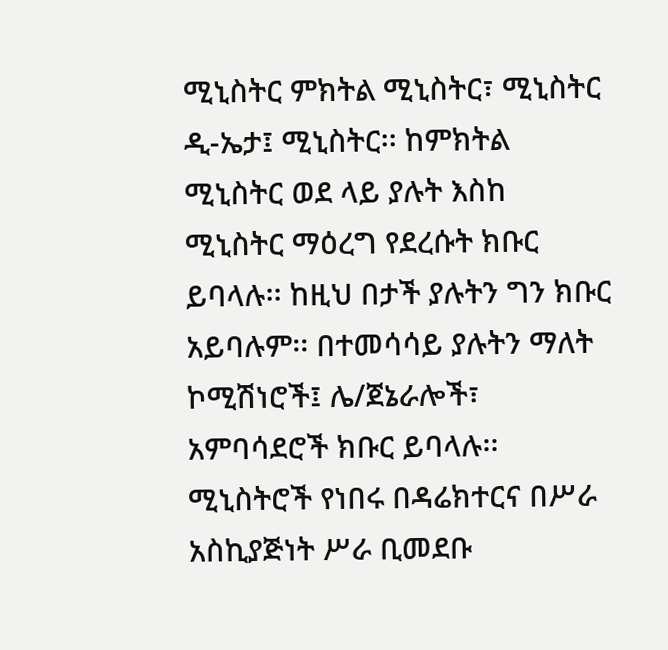ሚኒስትር ምክትል ሚኒስትር፣ ሚኒስትር ዲ-ኤታ፤ ሚኒስትር፡፡ ከምክትል ሚኒስትር ወደ ላይ ያሉት እስከ ሚኒስትር ማዕረግ የደረሱት ክቡር ይባላሉ፡፡ ከዚህ በታች ያሉትን ግን ክቡር አይባሉም፡፡ በተመሳሳይ ያሉትን ማለት ኮሚሽነሮች፤ ሌ/ጀኔራሎች፣ አምባሳደሮች ክቡር ይባላሉ፡፡ ሚኒስትሮች የነበሩ በዳሬክተርና በሥራ አስኪያጅነት ሥራ ቢመደቡ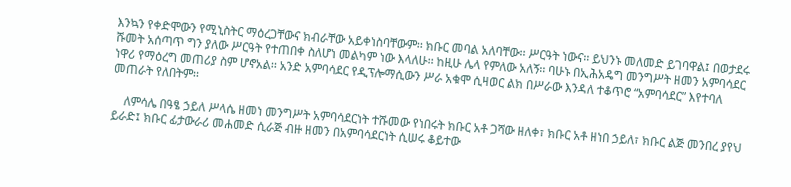እንኳን የቀድሞውን የሚኒስትር ማዕረጋቸውና ክብራቸው አይቀነስባቸውም፡፡ ክቡር መባል አለባቸው፡፡ ሥርዓት ነውና፡፡ ይህንኑ መለመድ ይገባዋል፤ በወታደሩ ሹመት አሰጣጥ ግን ያለው ሥርዓት የተጠበቀ ስለሆነ መልካም ነው እላለሁ፡፡ ከዚሁ ሌላ የምለው አለኝ፡፡ ባሁኑ በኢሕአዴግ መንግሥት ዘመን አምባሳደር ነዋሪ የማዕረግ መጠሪያ ስም ሆኖአል፡፡ አንድ አምባሳደር የዲፕሎማሲውን ሥራ አቁሞ ሲዛወር ልክ በሥራው እንዳለ ተቆጥሮ “አምባሳደር” እየተባለ መጠራት የለበትም፡፡

    ለምሳሌ በዓፄ ኃይለ ሥላሴ ዘመነ መንግሥት አምባሳደርነት ተሹመው የነበሩት ክቡር አቶ ጋሻው ዘለቀ፣ ክቡር አቶ ዘነበ ኃይለ፣ ክቡር ልጅ መንበረ ያየህ ይራድ፤ ክቡር ፊታውራሪ መሐመድ ሲራጅ ብዙ ዘመን በአምባሳደርነት ሲሠሩ ቆይተው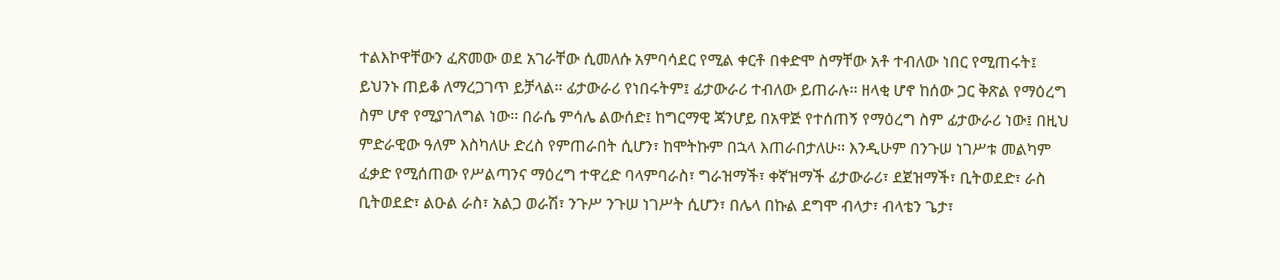ተልእኮዋቸውን ፈጽመው ወደ አገራቸው ሲመለሱ አምባሳደር የሚል ቀርቶ በቀድሞ ስማቸው አቶ ተብለው ነበር የሚጠሩት፤ ይህንኑ ጠይቆ ለማረጋገጥ ይቻላል፡፡ ፊታውራሪ የነበሩትም፤ ፊታውራሪ ተብለው ይጠራሉ፡፡ ዘላቂ ሆኖ ከሰው ጋር ቅጽል የማዕረግ ስም ሆኖ የሚያገለግል ነው፡፡ በራሴ ምሳሌ ልውሰድ፤ ከግርማዊ ጃንሆይ በአዋጅ የተሰጠኝ የማዕረግ ስም ፊታውራሪ ነው፤ በዚህ ምድራዊው ዓለም እስካለሁ ድረስ የምጠራበት ሲሆን፣ ከሞትኩም በኋላ እጠራበታለሁ፡፡ እንዲሁም በንጉሠ ነገሥቱ መልካም ፈቃድ የሚሰጠው የሥልጣንና ማዕረግ ተዋረድ ባላምባራስ፣ ግራዝማች፣ ቀኛዝማች ፊታውራሪ፣ ደጀዝማች፣ ቢትወደድ፣ ራስ ቢትወደድ፣ ልዑል ራስ፣ አልጋ ወራሽ፣ ንጉሥ ንጉሠ ነገሥት ሲሆን፣ በሌላ በኩል ደግሞ ብላታ፣ ብላቴን ጌታ፣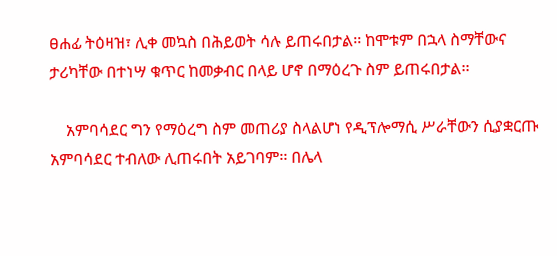ፀሐፊ ትዕዛዝ፣ ሊቀ መኳስ በሕይወት ሳሉ ይጠሩበታል፡፡ ከሞቱም በኋላ ስማቸውና ታሪካቸው በተነሣ ቁጥር ከመቃብር በላይ ሆኖ በማዕረጉ ስም ይጠሩበታል፡፡

    አምባሳደር ግን የማዕረግ ስም መጠሪያ ስላልሆነ የዲፕሎማሲ ሥራቸውን ሲያቋርጡ አምባሳደር ተብለው ሊጠሩበት አይገባም፡፡ በሌላ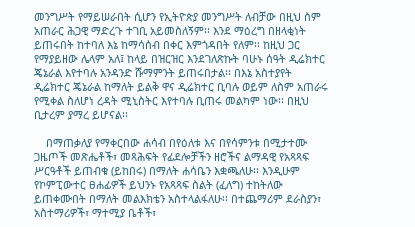መንግሥት የማይሠራበት ሲሆን የኢትዮጵያ መንግሥት ለብቻው በዚህ ስም አጠራር ሕጋዊ ማድረጉ ተገቢ አይመስለኝም፡፡ እንደ ማዕረግ በዘላቂነት ይጠሩበት ከተባለ እኔ ከማሳሰብ በቀር እምጎዳበት የለም፡፡ ከዚህ ጋር የማያይዘው ሌላም አለ፤ ከላይ በዝርዝር እንደገለጽኩት ባሁኑ ሰዓት ዲሬክተር ጄኔራል እየተባሉ አንዳንድ ሹማምንት ይጠሩበታል፡፡ በእኔ አስተያየት ዲሬክተር ጄኔራል ከማለት ይልቅ ዋና ዲሬክተር ቢባሉ ወይም ለስም አጠራሩ የሚቀል ስለሆነ ረዳት ሚኒስትር እየተባሉ ቢጠሩ መልካም ነው፡፡ በዚህ ቢታረም ያማረ ይሆናል፡፡

    በማጠቃለያ የማቀርበው ሐሳብ በየዕለቱ እና በየሳምንቱ በሚታተሙ ጋዜጦች መጽሔቶች፣ መጻሕፍት የፊደሎቻችን ዘሮችና ልማዳዊ የአጻጻፍ ሥርዓቶች ይጠብቁ (ይከበሩ) በማለት ሐሳቤን እቋጫለሁ፡፡ እንዲሁም የኮምፒውተር ፀሐፊዎች ይህንኑ የአጻጻፍ ስልት (ፈለግ) ተከትለው ይጠቀሙበት በማለት መልእክቴን አስተላልፋለሁ፡፡ በተጨማሪም ደራስያን፣ አስተማሪዎች፣ ማተሚያ ቤቶች፣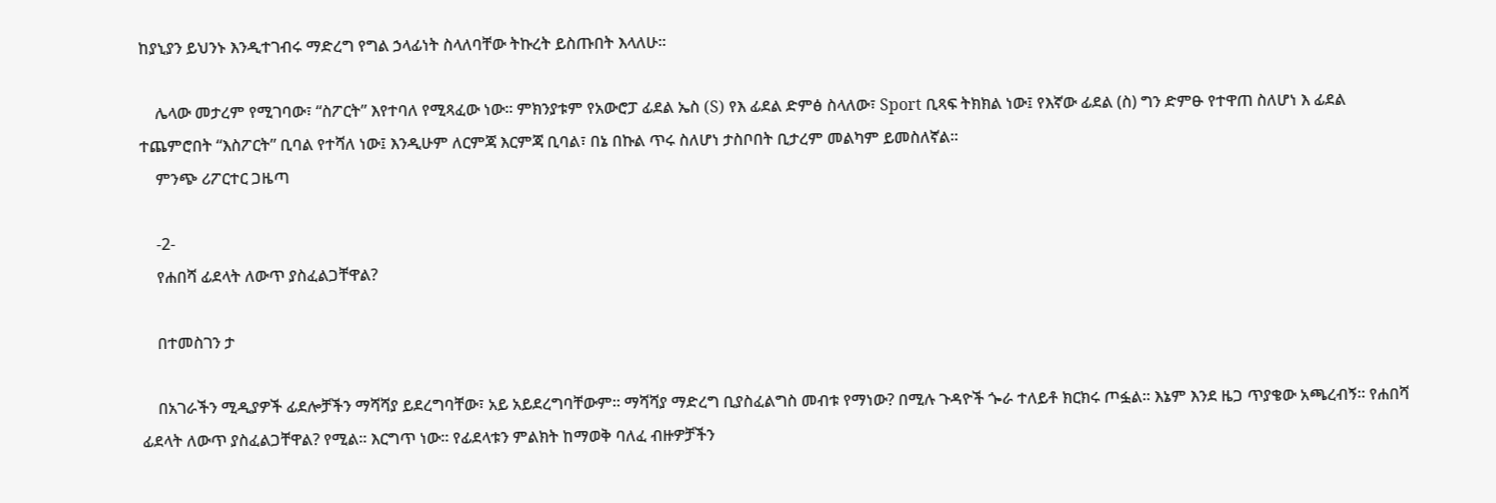ከያኒያን ይህንኑ እንዲተገብሩ ማድረግ የግል ኃላፊነት ስላለባቸው ትኩረት ይስጡበት እላለሁ፡፡

    ሌላው መታረም የሚገባው፣ “ስፖርት” እየተባለ የሚጻፈው ነው፡፡ ምክንያቱም የአውሮፓ ፊደል ኤስ (S) የእ ፊደል ድምፅ ስላለው፣ Sport ቢጻፍ ትክክል ነው፤ የእኛው ፊደል (ስ) ግን ድምፁ የተዋጠ ስለሆነ እ ፊደል ተጨምሮበት “እስፖርት” ቢባል የተሻለ ነው፤ እንዲሁም ለርምጃ እርምጃ ቢባል፣ በኔ በኩል ጥሩ ስለሆነ ታስቦበት ቢታረም መልካም ይመስለኛል፡፡
    ምንጭ ሪፖርተር ጋዜጣ

    -2-
    የሐበሻ ፊደላት ለውጥ ያስፈልጋቸዋል?

    በተመስገን ታ

    በአገራችን ሚዲያዎች ፊደሎቻችን ማሻሻያ ይደረግባቸው፣ አይ አይደረግባቸውም፡፡ ማሻሻያ ማድረግ ቢያስፈልግስ መብቱ የማነው? በሚሉ ጉዳዮች ጐራ ተለይቶ ክርክሩ ጦፏል፡፡ እኔም እንደ ዜጋ ጥያቄው አጫረብኝ፡፡ የሐበሻ ፊደላት ለውጥ ያስፈልጋቸዋል? የሚል፡፡ እርግጥ ነው፡፡ የፊደላቱን ምልክት ከማወቅ ባለፈ ብዙዎቻችን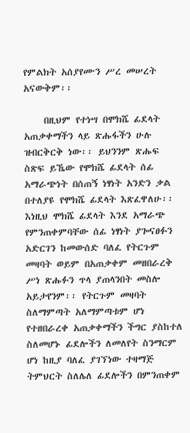የምልክት አሰያየሙን ሥረ መሠረት አናውቅም፡፡

    በዚህም የተነሣ በሞክሼ ፊደላት አጠቃቀማችን ላይ ጽሑፋችን ሁሉ ዝብርቅርቅ ነው፡፡ ይህንንም ጽሑፍ ስጽፍ ይኼው የሞክሼ ፊደላት ሰፊ አማራጭነት በሰጠኝ ነፃነት አንድን ቃል በተለያዩ የሞክሼ ፊደላት እጽፈዋለሁ፡፡ እነዚህ ሞክሼ ፊደላት እንደ አማራጭ የምንጠቀምባቸው ሰፊ ነፃነት ያጐናፀፉን አድርገን ከመውሰድ ባለፈ የትርጉም መዛባት ወይም በአጠቃቀም መዘበራረቅ ሥነ ጽሑፉን ጥላ ያጠላንበት መስሎ አይታየንም፡፡ የትርጉም መዛባት ስለማምጣት አለማምጣቱም ሆነ የተዘበራረቀ አጠቃቀማችን ችግር ያስከተለ ስለመሆኑ ፊደሎችን ለመለየት ስንማርም ሆነ ከዚያ ባለፈ ያገኘነው ተዛማጅ ትምህርት ስለሌለ ፊደሎችን በምንጠቀም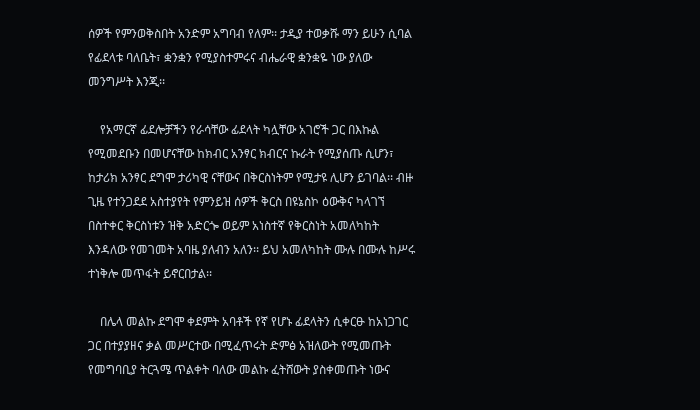ሰዎች የምንወቅስበት አንድም አግባብ የለም፡፡ ታዲያ ተወቃሹ ማን ይሁን ሲባል የፊደላቱ ባለቤት፣ ቋንቋን የሚያስተምሩና ብሔራዊ ቋንቋዬ ነው ያለው መንግሥት እንጂ፡፡

    የአማርኛ ፊደሎቻችን የራሳቸው ፊደላት ካሏቸው አገሮች ጋር በእኩል የሚመደቡን በመሆናቸው ከክብር አንፃር ክብርና ኩራት የሚያሰጡ ሲሆን፣ ከታሪክ አንፃር ደግሞ ታሪካዊ ናቸውና በቅርስነትም የሚታዩ ሊሆን ይገባል፡፡ ብዙ ጊዜ የተንጋደደ አስተያየት የምንይዝ ሰዎች ቅርስ በዩኔስኮ ዕውቅና ካላገኘ በስተቀር ቅርስነቱን ዝቅ አድርጐ ወይም አነስተኛ የቅርስነት አመለካከት እንዳለው የመገመት አባዜ ያለብን አለን፡፡ ይህ አመለካከት ሙሉ በሙሉ ከሥሩ ተነቅሎ መጥፋት ይኖርበታል፡፡

    በሌላ መልኩ ደግሞ ቀደምት አባቶች የኛ የሆኑ ፊደላትን ሲቀርፁ ከአነጋገር ጋር በተያያዘና ቃል መሥርተው በሚፈጥሩት ድምፅ አዝለውት የሚመጡት የመግባቢያ ትርጓሜ ጥልቀት ባለው መልኩ ፈትሸውት ያስቀመጡት ነውና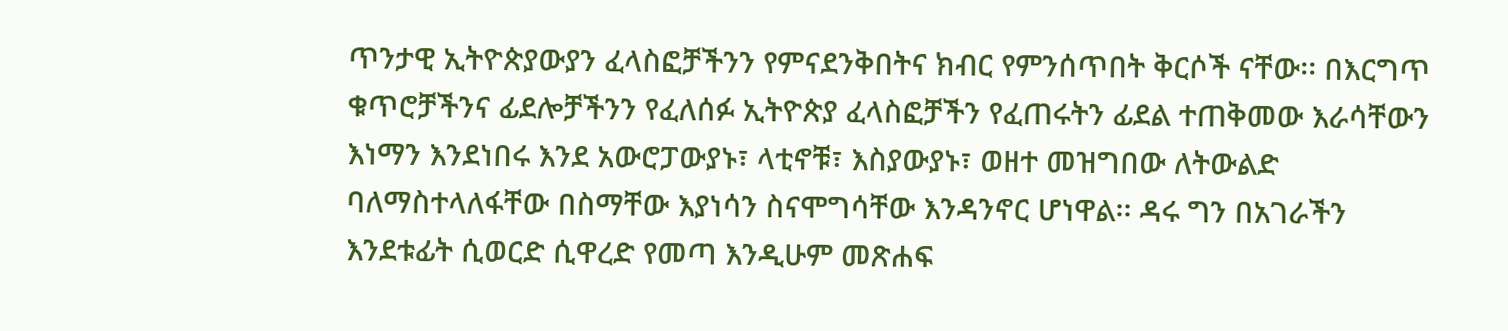ጥንታዊ ኢትዮጵያውያን ፈላስፎቻችንን የምናደንቅበትና ክብር የምንሰጥበት ቅርሶች ናቸው፡፡ በእርግጥ ቁጥሮቻችንና ፊደሎቻችንን የፈለሰፉ ኢትዮጵያ ፈላስፎቻችን የፈጠሩትን ፊደል ተጠቅመው እራሳቸውን እነማን እንደነበሩ እንደ አውሮፓውያኑ፣ ላቲኖቹ፣ እስያውያኑ፣ ወዘተ መዝግበው ለትውልድ ባለማስተላለፋቸው በስማቸው እያነሳን ስናሞግሳቸው እንዳንኖር ሆነዋል፡፡ ዳሩ ግን በአገራችን እንደቱፊት ሲወርድ ሲዋረድ የመጣ እንዲሁም መጽሐፍ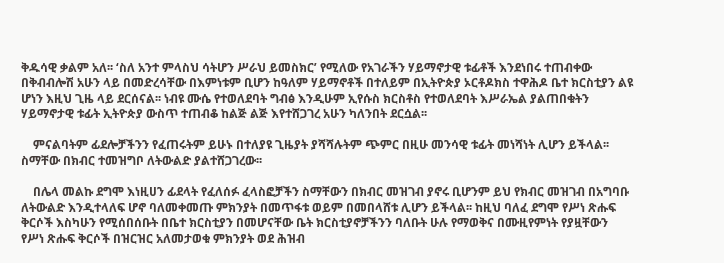ቅዱሳዊ ቃልም አለ፡፡ ‘ስለ አንተ ምላስህ ሳትሆን ሥራህ ይመስክር’ የሚለው የአገራችን ሃይማኖታዊ ቱፊቶች እንደነበሩ ተጠብቀው በቅብብሎሽ አሁን ላይ በመድረሳቸው በእምነቱም ቢሆን ከዓለም ሃይማኖቶች በተለይም በኢትዮጵያ ኦርቶዶክስ ተዋሕዶ ቤተ ክርስቲያን ልዩ ሆነን እዚህ ጊዜ ላይ ደርሰናል፡፡ ነብዩ ሙሴ የተወለደባት ግብፅ እንዲሁም ኢየሱስ ክርስቶስ የተወለደባት እሥራኤል ያልጠበቁትን ሃይማኖታዊ ቱፊት ኢትዮጵያ ውስጥ ተጠብቆ ከልጅ ልጅ እየተሸጋገረ አሁን ካለንበት ደርሷል፡፡

    ምናልባትም ፊደሎቻችንን የፈጠሩትም ይሁኑ በተለያዩ ጊዜያት ያሻሻሉትም ጭምር በዚሁ መንሳዊ ቱፊት መነሻነት ሊሆን ይችላል፡፡ ስማቸው በክብር ተመዝግቦ ለትውልድ ያልተሸጋገረው፡፡

    በሌላ መልኩ ደግሞ እነዚሀን ፊደላት የፈለሰፉ ፈላስፎቻችን ስማቸውን በክብር መዝገብ ያኖሩ ቢሆንም ይህ የክብር መዝገብ በአግባቡ ለትውልድ እንዲተላለፍ ሆኖ ባለመቀመጡ ምክንያት በመጥፋቱ ወይም በመበላሸቱ ሊሆን ይችላል፡፡ ከዚህ ባለፈ ደግሞ የሥነ ጽሑፍ ቅርሶች እስካሁን የሚሰበሰቡት በቤተ ክርስቲያን በመሆናቸው ቤት ክርስቲያኖቻችንን ባለቡት ሁሉ የማወቅና በሙዚየምነት የያዟቸውን የሥነ ጽሑፍ ቅርሶች በዝርዝር አለመታወቁ ምክንያት ወደ ሕዝብ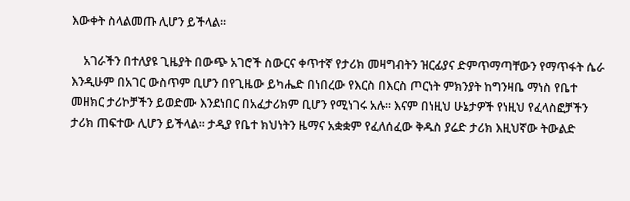እውቀት ስላልመጡ ሊሆን ይችላል፡፡

    አገራችን በተለያዩ ጊዜያት በውጭ አገሮች ስውርና ቀጥተኛ የታሪክ መዛግብትን ዝርፊያና ድምጥማጣቸውን የማጥፋት ሴራ እንዲሁም በአገር ውስጥም ቢሆን በየጊዜው ይካሔድ በነበረው የእርስ በእርስ ጦርነት ምክንያት ከግንዛቤ ማነስ የቤተ መዘክር ታሪኮቻችን ይወድሙ እንደነበር በአፈታሪክም ቢሆን የሚነገሩ አሉ፡፡ እናም በነዚህ ሁኔታዎች የነዚህ የፈላስፎቻችን ታሪክ ጠፍተው ሊሆን ይችላል፡፡ ታዲያ የቤተ ክህነትን ዜማና አቋቋም የፈለሰፈው ቅዱስ ያሬድ ታሪክ እዚህኛው ትውልድ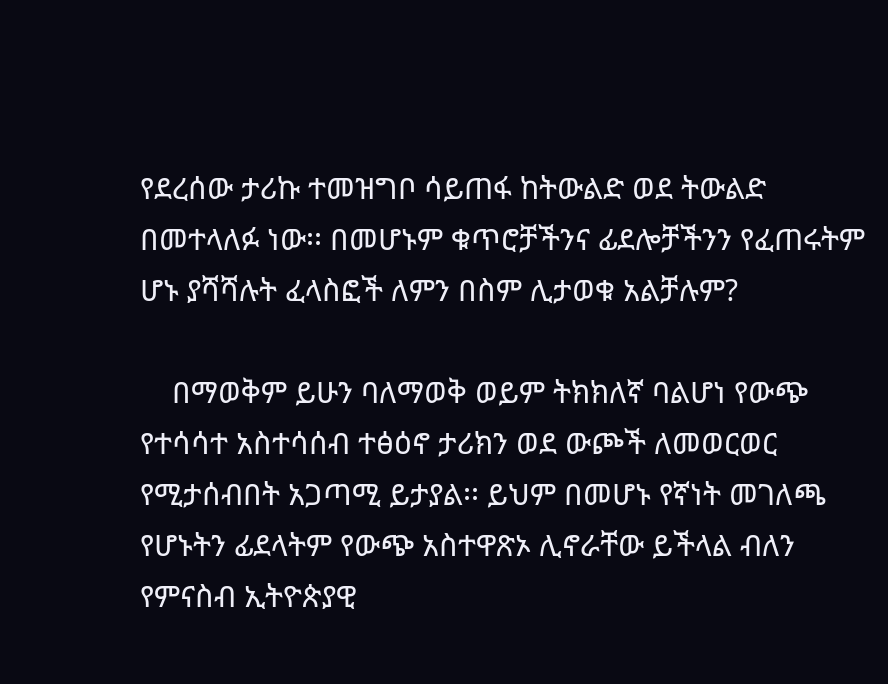የደረሰው ታሪኩ ተመዝግቦ ሳይጠፋ ከትውልድ ወደ ትውልድ በመተላለፉ ነው፡፡ በመሆኑም ቁጥሮቻችንና ፊደሎቻችንን የፈጠሩትም ሆኑ ያሻሻሉት ፈላስፎች ለምን በስም ሊታወቁ አልቻሉም?

    በማወቅም ይሁን ባለማወቅ ወይም ትክክለኛ ባልሆነ የውጭ የተሳሳተ አስተሳሰብ ተፅዕኖ ታሪክን ወደ ውጮች ለመወርወር የሚታሰብበት አጋጣሚ ይታያል፡፡ ይህም በመሆኑ የኛነት መገለጫ የሆኑትን ፊደላትም የውጭ አስተዋጽኦ ሊኖራቸው ይችላል ብለን የምናስብ ኢትዮጵያዊ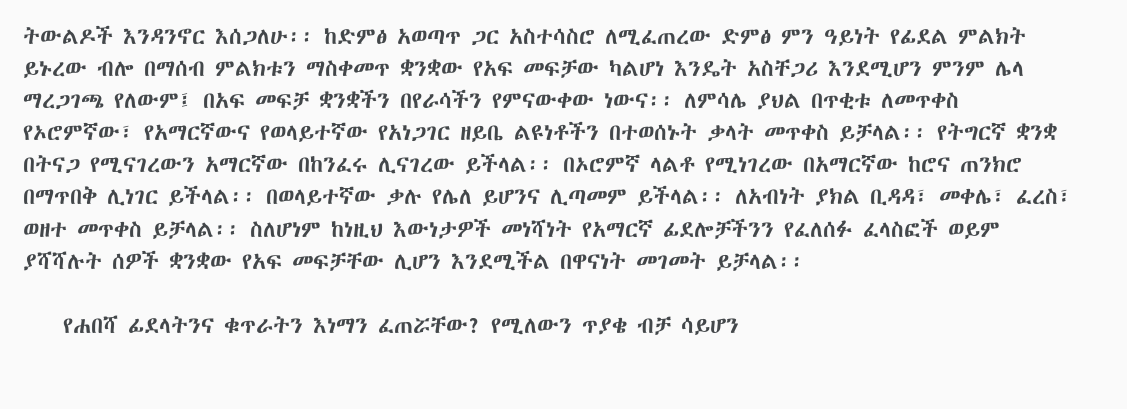ትውልዶች እንዳንኖር እሰጋለሁ፡፡ ከድምፅ አወጣጥ ጋር አስተሳስሮ ለሚፈጠረው ድምፅ ምን ዓይነት የፊደል ምልክት ይኑረው ብሎ በማሰብ ምልክቱን ማስቀመጥ ቋንቋው የአፍ መፍቻው ካልሆነ እንዴት አስቸጋሪ እንደሚሆን ምንም ሌላ ማረጋገጫ የለውም፤ በአፍ መፍቻ ቋንቋችን በየራሳችን የምናውቀው ነውና፡፡ ለምሳሌ ያህል በጥቂቱ ለመጥቀስ የኦሮምኛው፣ የአማርኛውና የወላይተኛው የአነጋገር ዘይቤ ልዩነቶችን በተወሰኑት ቃላት መጥቀስ ይቻላል፡፡ የትግርኛ ቋንቋ በትናጋ የሚናገረውን አማርኛው በከንፈሩ ሊናገረው ይችላል፡፡ በኦሮምኛ ላልቶ የሚነገረው በአማርኛው ከሮና ጠንክሮ በማጥበቅ ሊነገር ይችላል፡፡ በወላይተኛው ቃሉ የሌለ ይሆንና ሊጣመም ይችላል፡፡ ለአብነት ያክል ቢዳዳ፣ መቀሌ፣ ፈረስ፣ ወዘተ መጥቀስ ይቻላል፡፡ ስለሆነም ከነዚህ እውነታዎች መነሻነት የአማርኛ ፊደሎቻችንን የፈለሰፉ ፈላስፎች ወይም ያሻሻሉት ሰዎች ቋንቋው የአፍ መፍቻቸው ሊሆን እንደሚችል በዋናነት መገመት ይቻላል፡፡

    የሐበሻ ፊደላትንና ቁጥራትን እነማን ፈጠሯቸው? የሚለውን ጥያቄ ብቻ ሳይሆን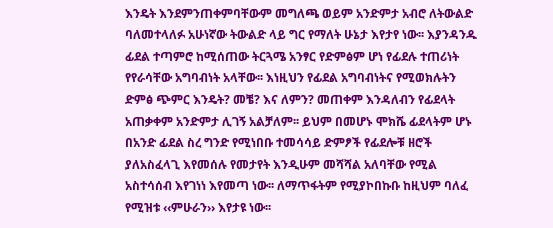እንዴት እንደምንጠቀምባቸውም መግለጫ ወይም አንድምታ አብሮ ለትውልድ ባለመተላለፉ አሁነኛው ትውልድ ላይ ግር የማለት ሁኔታ እየታየ ነው፡፡ እያንዳንዱ ፊደል ተጣምሮ ከሚሰጠው ትርጓሜ አንፃር የድምፅም ሆነ የፊደሉ ተጠሪነት የየራሳቸው አግባብነት አላቸው፡፡ እነዚህን የፊደል አግባብነትና የሚወክሉትን ድምፅ ጭምር እንዴት? መቼ? እና ለምን? መጠቀም እንዳለብን የፊደላት አጠቃቀም አንድምታ ሊገኝ አልቻለም፡፡ ይህም በመሆኑ ሞክሼ ፊደላትም ሆኑ በአንድ ፊደል ስረ ግንድ የሚነበቡ ተመሳሳይ ድምፆች የፊደሎቹ ዘሮች ያለአስፈላጊ እየመሰሉ የመታየት እንዲሁም መሻሻል አለባቸው የሚል አስተሳሰብ እየገነነ እየመጣ ነው፡፡ ለማጥፋትም የሚያኮበኩቡ ከዚህም ባለፈ የሚዝቱ ‹‹ምሁራን›› እየታዩ ነው፡፡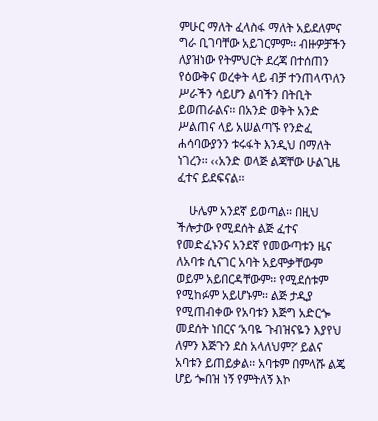ምሁር ማለት ፈላስፋ ማለት አይደለምና ግራ ቢገባቸው አይገርምም፡፡ ብዙዎቻችን ለያዝነው የትምህርት ደረጃ በተሰጠን የዕውቅና ወረቀት ላይ ብቻ ተንጠላጥለን ሥራችን ሳይሆን ልባችን በትቢት ይወጠራልና፡፡ በአንድ ወቅት አንድ ሥልጠና ላይ አሠልጣኙ የንድፈ ሐሳባውያንን ቱሩፋት እንዲህ በማለት ነገረን፡፡ ‹‹አንድ ወላጅ ልጃቸው ሁልጊዜ ፈተና ይደፍናል፡፡

    ሁሌም አንደኛ ይወጣል፡፡ በዚህ ችሎታው የሚደሰት ልጅ ፈተና የመድፈኑንና አንደኛ የመውጣቱን ዜና ለአባቱ ሲናገር አባት አይሞቃቸውም ወይም አይበርዳቸውም፡፡ የሚደሰቱም የሚከፉም አይሆኑም፡፡ ልጅ ታዲያ የሚጠብቀው የአባቱን እጅግ አድርጐ መደሰት ነበርና ‘አባዬ ጉብዝናዬን እያየህ ለምን እጅጉን ደስ አላለህም?’ ይልና አባቱን ይጠይቃል፡፡ አባቱም በምላሹ ልጄ ሆይ ጐበዝ ነኝ የምትለኝ እኮ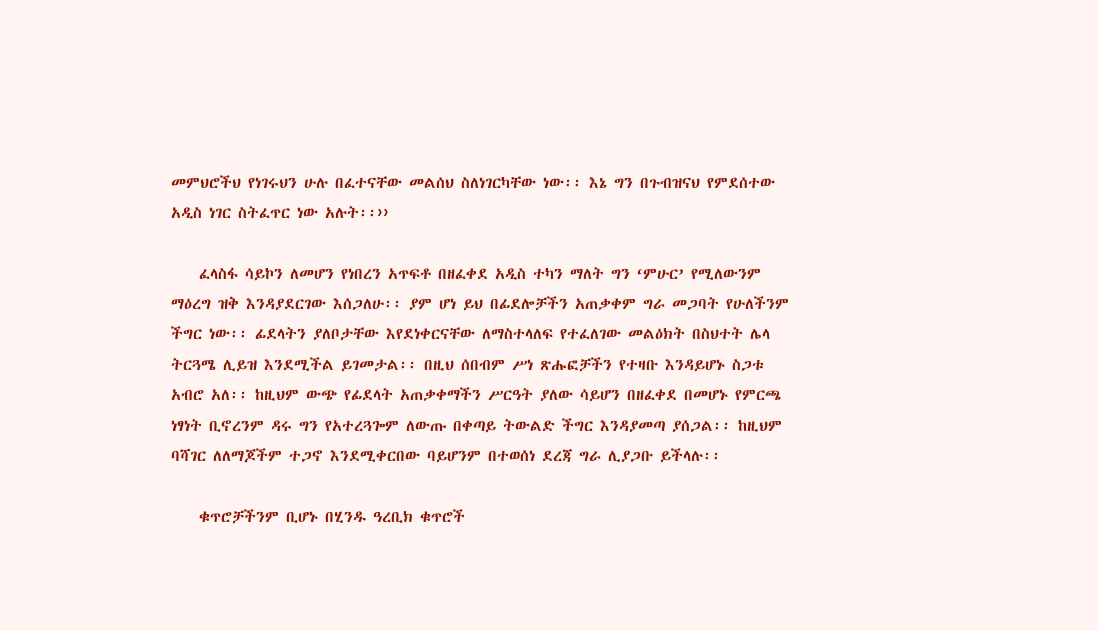መምህሮችህ የነገሩህን ሁሉ በፈተናቸው መልሰህ ስለነገርካቸው ነው፡፡ እኔ ግን በጉብዝናህ የምደሰተው አዲስ ነገር ስትፈጥር ነው አሉት፡፡››

    ፈላስፋ ሳይኮን ለመሆን የነበረን አጥፍቶ በዘፈቀደ አዲስ ተካን ማለት ግን ‘ምሁር’ የሚለውንም ማዕረግ ዝቅ እንዳያደርገው እሰጋለሁ፡፡ ያም ሆነ ይህ በፊደሎቻችን አጠቃቀም ግራ መጋባት የሁለችንም ችግር ነው፡፡ ፊደላትን ያለቦታቸው እየደነቀርናቸው ለማስተላለፍ የተፈለገው መልዕክት በስህተት ሌላ ትርጓሜ ሊይዝ እንደሚችል ይገመታል፡፡ በዚህ ሰበብም ሥነ ጽሑፎቻችን የተዛቡ እንዳይሆኑ ስጋቱ አብሮ አለ፡፡ ከዚህም ውጭ የፊደላት አጠቃቀማችን ሥርዓት ያለው ሳይሆን በዘፈቀደ በመሆኑ የምርጫ ነፃነት ቢኖረንም ዳሩ ግን የአተረጓጐም ለውጡ በቀጣይ ትውልድ ችግር እንዳያመጣ ያሰጋል፡፡ ከዚህም ባሻገር ለለማጆችም ተጋኖ እንደሚቀርበው ባይሆንም በተወሰነ ደረጃ ግራ ሊያጋቡ ይችላሉ፡፡

    ቁጥሮቻችንም ቢሆኑ በሂንዱ ዓረቢክ ቁጥሮች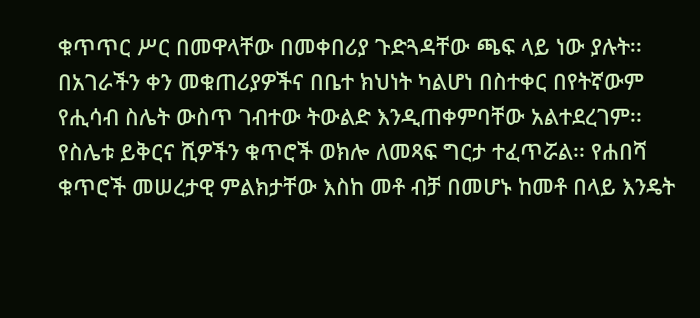ቁጥጥር ሥር በመዋላቸው በመቀበሪያ ጉድጓዳቸው ጫፍ ላይ ነው ያሉት፡፡ በአገራችን ቀን መቁጠሪያዎችና በቤተ ክህነት ካልሆነ በስተቀር በየትኛውም የሒሳብ ስሌት ውስጥ ገብተው ትውልድ እንዲጠቀምባቸው አልተደረገም፡፡ የስሌቱ ይቅርና ሺዎችን ቁጥሮች ወክሎ ለመጻፍ ግርታ ተፈጥሯል፡፡ የሐበሻ ቁጥሮች መሠረታዊ ምልክታቸው እስከ መቶ ብቻ በመሆኑ ከመቶ በላይ እንዴት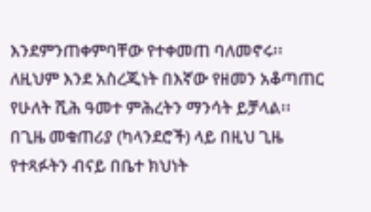እንደምንጠቀምባቸው የተቀመጠ ባለመኖሩ፡፡ ለዚህም እንደ አስረጂነት በእኛው የዘመን አቆጣጠር የሁለት ሺሕ ዓመተ ምሕረትን ማንሳት ይቻላል፡፡ በጊዜ መቁጠሪያ (ካላንደሮች) ላይ በዚህ ጊዜ የተጻፉትን ብናይ በቤተ ክህነት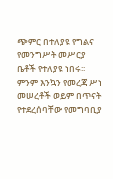ጭምር በተለያዩ የግልና የመንግሥት መሥርያ ቤቶች የተለያዩ ነበሩ፡፡ ምንም እንኳን የመረጃ ሥነ መሠረቶች ወይም በጥናት የተደረሰባቸው የመግባቢያ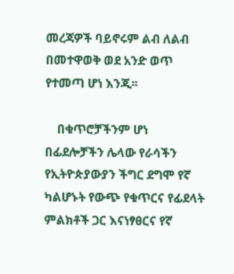መረጃዎች ባይኖሩም ልብ ለልብ በመተዋወቅ ወደ አንድ ወጥ የተመጣ ሆነ እንጂ፡፡

    በቁጥሮቻችንም ሆነ በፊደሎቻችን ሌላው የራሳችን የኢትዮጵያውያን ችግር ደግሞ የኛ ካልሆኑት የውጭ የቁጥርና የፊደላት ምልክቶች ጋር እናነፃፀርና የኛ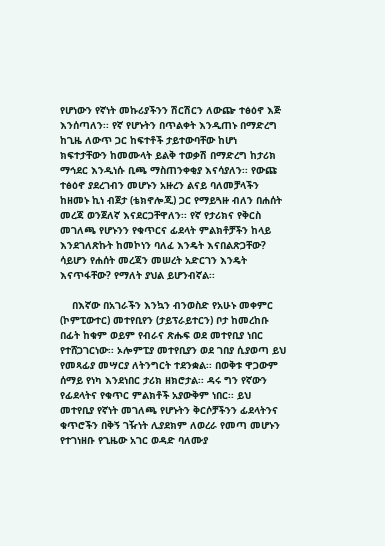የሆነውን የኛነት መኩሪያችንን ሽርሽርን ለውጬ ተፅዕኖ እጅ እንሰጣለን፡፡ የኛ የሆኑትን በጥልቀት እንዲጠኑ በማድረግ ከጊዜ ለውጥ ጋር ከፍተቶች ታይተውባቸው ከሆነ ክፍተታቸውን ከመሙላት ይልቅ ተወቃሽ በማድረግ ከታሪክ ማኅደር እንዲነሱ ቢጫ ማስጠንቀቂያ እናሳያለን፡፡ የውጩ ተፅዕኖ ያደረገብን መሆኑን አዙረን ልናይ ባለመቻላችን ከዘመኑ ኪነ ብጀታ (ቴክኖሎጂ) ጋር የማይጓዙ ብለን በሐሰት መረጃ ወንጀለኛ እናደርጋቸዋለን፡፡ የኛ የታሪክና የቅርስ መገለጫ የሆኑንን የቁጥርና ፊደላት ምልክቶቻችን ከላይ እንደገለጽኩት ከመኮነን ባለፈ እንዴት እናበልጽጋቸው? ሳይሆን የሐሰት መረጃን መሠረት አድርገን እንዴት እናጥፋቸው? የማለት ያህል ይሆንብኛል፡፡

    በእኛው በአገራችን እንኳን ብንወስድ የአሁኑ መቀምር (ኮምፒውተር) መተየቢየን (ታይፕራይተርን) ቦታ ከመረከቡ በፊት ከቁም ወይም የብራና ጽሑፍ ወደ መተየቢያ ነበር የተሸጋገርነው፡፡ ኦሎምፒያ መተየቢያን ወደ ገበያ ሲያወጣ ይህ የመጻፊያ መሣርያ ለትንግርት ተደንቋል፡፡ በወቅቱ ዋጋውም ሰማይ የነካ እንደነበር ታሪክ ዘክሮታል፡፡ ዳሩ ግን የኛውን የፊደላትና የቁጥር ምልክቶች አያውቅም ነበር፡፡ ይህ መተየቢያ የኛነት መገለጫ የሆኑትን ቅርሶቻችንን ፊደላትንና ቁጥሮችን በቅኝ ገዥነት ሊያደክም ለወረራ የመጣ መሆኑን የተገነዘቡ የጊዜው አገር ወዳድ ባለሙያ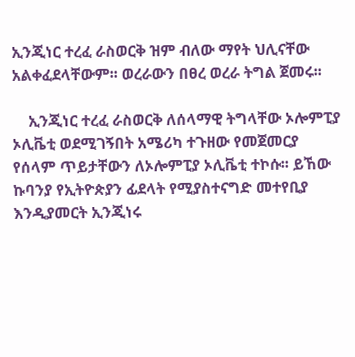ኢንጂነር ተረፈ ራስወርቅ ዝም ብለው ማየት ህሊናቸው አልቀፈደላቸውም፡፡ ወረራውን በፀረ ወረራ ትግል ጀመሩ፡፡

    ኢንጂነር ተረፈ ራስወርቅ ለሰላማዊ ትግላቸው ኦሎምፒያ ኦሊቬቲ ወደሚገኝበት አሜሪካ ተጉዘው የመጀመርያ የሰላም ጥይታቸውን ለኦሎምፒያ ኦሊቬቲ ተኮሱ፡፡ ይኸው ኩባንያ የኢትዮጵያን ፊደላት የሚያስተናግድ መተየቢያ እንዲያመርት ኢንጂነሩ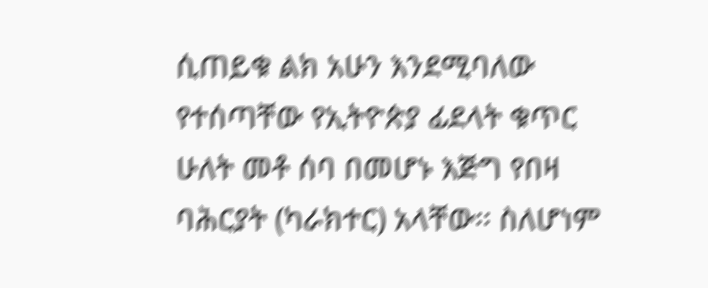ሲጠይቁ ልክ አሁን እንደሚባለው የተሰጣቸው የኢትዮጵያ ፊደላት ቁጥር ሁለት መቶ ሰባ በመሆኑ እጅግ የበዛ ባሕርያት (ካራክተር) አላቸው፡፡ ስለሆነም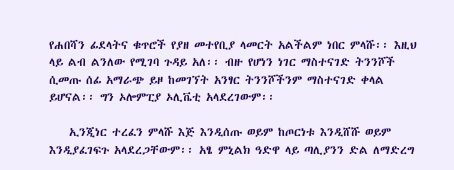የሐበሻን ፊደላትና ቁጥሮች የያዘ መተየቢያ ላመርት አልችልም ነበር ምላሹ፡፡ እዚህ ላይ ልብ ልንለው የሚገባ ጉዳይ አለ፡፡ ብዙ የሆነን ነገር ማስተናገድ ትንንሾች ሲመጡ ሰፊ አማራጭ ይዞ ከመገኘት አንፃር ትንንሾችንም ማስተናገድ ቀላል ይሆናል፡፡ ግን ኦሎምፒያ ኦሊቬቲ አላደረገውም፡፡

    ኢንጂነር ተረፈን ምላሹ እጅ እንዲሰጡ ወይም ከጦርነቱ እንዲሸሹ ወይም እንዲያፈገፍጉ አላደረጋቸውም፡፡ አፄ ምኒልክ ዓድዋ ላይ ጣሊያንን ድል ለማድረግ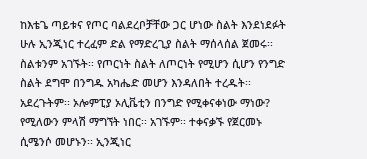ከእቴጌ ጣይቱና የጦር ባልደረቦቻቸው ጋር ሆነው ስልት እንደነደፉት ሁሉ ኢንጂነር ተረፈም ድል የማድረጊያ ስልት ማሰላሰል ጀመሩ፡፡ ስልቱንም አገኙት፡፡ የጦርነት ስልት ለጦርነት የሚሆን ሲሆን የንግድ ስልት ደግሞ በንግዱ አካሔድ መሆን እንዳለበት ተረዱት፡፡ አደረጉትም፡፡ ኦሎምፒያ ኦሊቬቲን በንግድ የሚቀናቀነው ማነው? የሚለውን ምላሽ ማግኘት ነበር፡፡ አገኙም፡፡ ተቀናቃኙ የጀርመኑ ሲሜንሶ መሆኑን፡፡ ኢንጂነር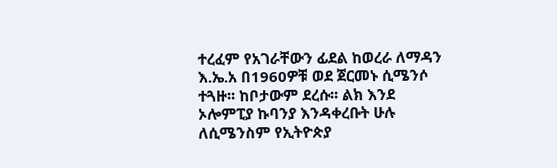ተረፈም የአገራቸውን ፊደል ከወረራ ለማዳን እ.ኤ.አ በ1960ዎቹ ወደ ጀርመኑ ሲሜንሶ ተጓዙ፡፡ ከቦታውም ደረሱ፡፡ ልክ እንደ ኦሎምፒያ ኩባንያ እንዳቀረቡት ሁሉ ለሲሜንስም የኢትዮጵያ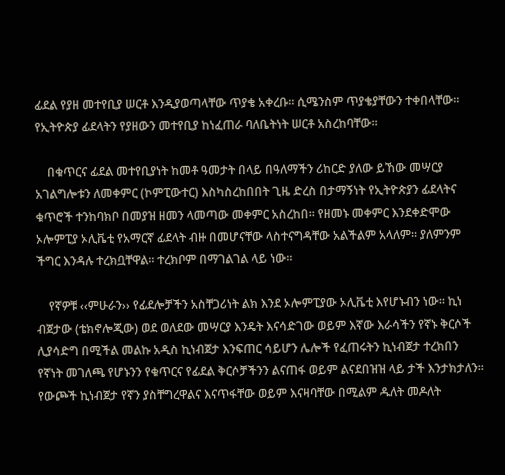ፊደል የያዘ መተየቢያ ሠርቶ እንዲያወጣላቸው ጥያቄ አቀረቡ፡፡ ሲሜንስም ጥያቄያቸውን ተቀበላቸው፡፡ የኢትዮጵያ ፊደላትን የያዘውን መተየቢያ ከነፈጠራ ባለቤትነት ሠርቶ አስረከባቸው፡፡

    በቁጥርና ፊደል መተየቢያነት ከመቶ ዓመታት በላይ በዓለማችን ሪከርድ ያለው ይኸው መሣርያ አገልግሎቱን ለመቀምር (ኮምፒውተር) እስካስረከበበት ጊዜ ድረስ በታማኝነት የኢትዮጵያን ፊደላትና ቁጥሮች ተንከባክቦ በመያዝ ዘመን ላመጣው መቀምር አስረከበ፡፡ የዘመኑ መቀምር እንደቀድሞው ኦሎምፒያ ኦሊቬቲ የአማርኛ ፊደላት ብዙ በመሆናቸው ላስተናግዳቸው አልችልም አላለም፡፡ ያለምንም ችግር እንዳሉ ተረክቧቸዋል፡፡ ተረክቦም በማገልገል ላይ ነው፡፡

    የኛዎቹ ‹‹ምሁራን›› የፊደሎቻችን አስቸጋሪነት ልክ እንደ ኦሎምፒያው ኦሊቬቲ እየሆኑብን ነው፡፡ ኪነ ብጀታው (ቴክኖሎጂው) ወደ ወለደው መሣርያ እንዴት እናሳድገው ወይም እኛው እራሳችን የኛኑ ቅርሶች ሊያሳድግ በሚችል መልኩ አዲስ ኪነብጀታ እንፍጠር ሳይሆን ሌሎች የፈጠሩትን ኪነብጀታ ተረክበን የኛነት መገለጫ የሆኑንን የቁጥርና የፊደል ቅርሶቻችንን ልናጠፋ ወይም ልናደበዝዝ ላይ ታች እንታክታለን፡፡ የውጮች ኪነብጀታ የኛን ያስቸግረዋልና እናጥፋቸው ወይም እናዛባቸው በሚልም ዱለት መዶለት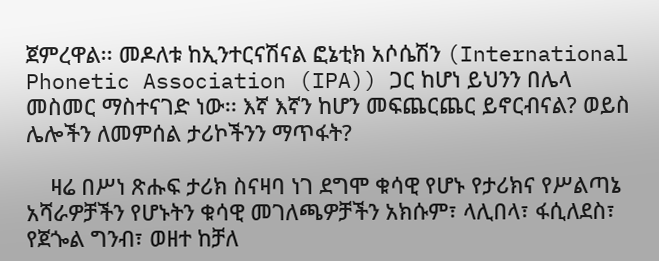ጀምረዋል፡፡ መዶለቱ ከኢንተርናሽናል ፎኔቲክ አሶሴሽን (International Phonetic Association (IPA)) ጋር ከሆነ ይህንን በሌላ መስመር ማስተናገድ ነው፡፡ እኛ እኛን ከሆን መፍጨርጨር ይኖርብናል? ወይስ ሌሎችን ለመምሰል ታሪኮችንን ማጥፋት?

    ዛሬ በሥነ ጽሑፍ ታሪክ ስናዛባ ነገ ደግሞ ቁሳዊ የሆኑ የታሪክና የሥልጣኔ አሻራዎቻችን የሆኑትን ቁሳዊ መገለጫዎቻችን አክሱም፣ ላሊበላ፣ ፋሲለደስ፣ የጀጐል ግንብ፣ ወዘተ ከቻለ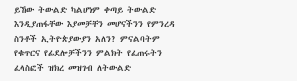ይኸው ትውልድ ካልሆነም ቀጣይ ትውልድ እንዲያጠፋቸው እያመቻቸን መሆናችንን የምንረዳ ስንቶች ኢትዮጵያውያን አለን? ምናልባትም የቁጥርና የፊደሎቻችንን ምልክት የፈጠሩትን ፈላስፎች ዝክረ መዝገብ ለትውልድ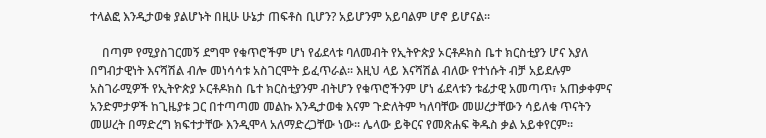ተላልፎ እንዲታወቁ ያልሆኑት በዚሁ ሁኔታ ጠፍቶስ ቢሆን? አይሆንም አይባልም ሆኖ ይሆናል፡፡

    በጣም የሚያስገርመኝ ደግሞ የቁጥሮችም ሆነ የፊደላቱ ባለመብት የኢትዮጵያ ኦርቶዶክስ ቤተ ክርስቲያን ሆና እያለ በግብታዊነት እናሻሽል ብሎ መነሳሳቱ አስገርሞት ይፈጥራል፡፡ እዚህ ላይ እናሻሽል ብለው የተነሱት ብቻ አይደሉም አስገራሚዎች የኢትዮጵያ ኦርቶዶክስ ቤተ ክርስቲያንም ብትሆን የቁጥሮችንም ሆነ ፊደላቱን ቱፊታዊ አመጣጥ፣ አጠቃቀምና አንድምታዎች ከጊዜያቱ ጋር በተጣጣመ መልኩ እንዲታወቁ እናም ጉድለትም ካለባቸው መሠረታቸውን ሳይለቁ ጥናትን መሠረት በማድረግ ክፍተታቸው እንዲሞላ አለማድረጋቸው ነው፡፡ ሌላው ይቅርና የመጽሐፍ ቅዱስ ቃል አይቀየርም፡፡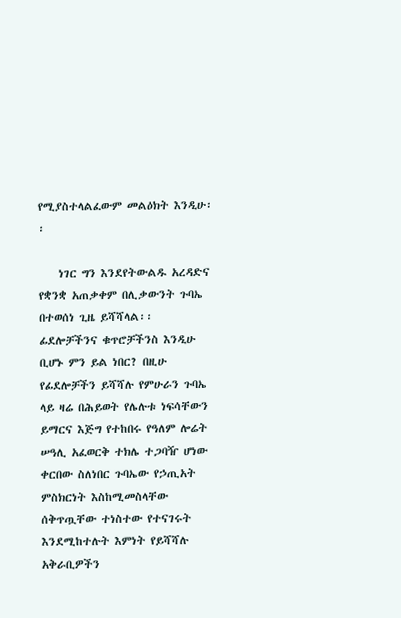የሚያስተላልፈውም መልዕክት እንዲሁ፡፡

    ነገር ግን እንደየትውልዱ አረዳድና የቋንቋ አጠቃቀም በሊቃውንት ጉባኤ በተወሰነ ጊዜ ይሻሻላል፡፡ ፊደሎቻችንና ቁጥሮቻችንስ እንዲሁ ቢሆኑ ምን ይል ነበር? በዚሁ የፊደሎቻችን ይሻሻሉ የምሁራን ጉባኤ ላይ ዛሬ በሕይወት የሌሉቱ ነፍሳቸውን ይማርና እጅግ የተከበሩ የዓለም ሎሬት ሠዓሊ አፈወርቅ ተክሌ ተጋባዥ ሆነው ቀርበው ስለነበር ጉባኤው የኃጢአት ምስክርነት እስከሚመስላቸው ሰቅጥጧቸው ተነስተው የተናገሩት እንደሚከተሉት እምነት የይሻሻሉ አቅራቢዎችን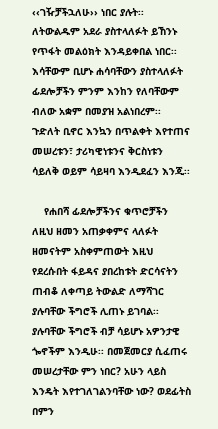‹‹ገዥቻችኋለሁ›› ነበር ያሉት፡፡ ለትውልዱም አደራ ያስተላለፉት ይኸንኑ የጥፋት መልዕክት እንዳይቀበል ነበር፡፡ እሳቸውም ቢሆኑ ሐሳባቸውን ያስተላለፉት ፊደሎቻችን ምንም እንከን የለባቸውም ብለው አቋም በመያዝ አልነበረም፡፡ ጉድለት ቢኖር እንኳን በጥልቀት እየተጠና መሠረቱን፣ ታሪካዊነቱንና ቅርስነቱን ሳይለቅ ወይም ሳይዛባ እንዲደፈን እንጂ፡፡

    የሐበሻ ፊደሎቻችንና ቁጥሮቻችን ለዚህ ዘመን አጠቃቀምና ላለፉት ዘመናትም አስቀምጠውት እዚህ የደረሱበት ፋይዳና ያበረከቱት ድርሳናትን ጠብቆ ለቀጣይ ትውልድ ለማሻገር ያሉባቸው ችግሮች ሊጠኑ ይገባል፡፡ ያሉባቸው ችግሮች ብቻ ሳይሆኑ አዎንታዊ ጐኖችም እንዲሁ፡፡ በመጀመርያ ሲፈጠሩ መሠረታቸው ምን ነበር? አሁን ላይስ እንዴት እየተገለገልንባቸው ነው? ወደፊትስ በምን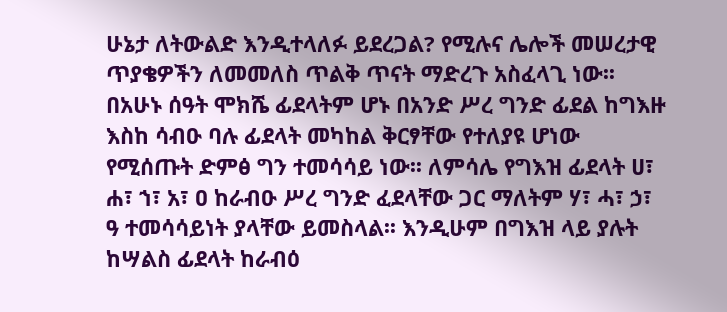ሁኔታ ለትውልድ እንዲተላለፉ ይደረጋል? የሚሉና ሌሎች መሠረታዊ ጥያቄዎችን ለመመለስ ጥልቅ ጥናት ማድረጉ አስፈላጊ ነው፡፡ በአሁኑ ሰዓት ሞክሼ ፊደላትም ሆኑ በአንድ ሥረ ግንድ ፊደል ከግእዙ እስከ ሳብዑ ባሉ ፊደላት መካከል ቅርፃቸው የተለያዩ ሆነው የሚሰጡት ድምፅ ግን ተመሳሳይ ነው፡፡ ለምሳሌ የግእዝ ፊደላት ሀ፣ ሐ፣ ኀ፣ አ፣ ዐ ከራብዑ ሥረ ግንድ ፈደላቸው ጋር ማለትም ሃ፣ ሓ፣ ኃ፣ ዓ ተመሳሳይነት ያላቸው ይመስላል፡፡ እንዲሁም በግእዝ ላይ ያሉት ከሣልስ ፊደላት ከራብዕ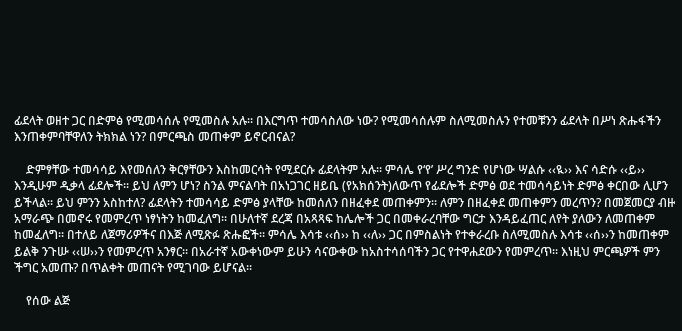ፊደላት ወዘተ ጋር በድምፅ የሚመሳሰሉ የሚመስሉ አሉ፡፡ በእርግጥ ተመሳስለው ነው? የሚመሳሰሉም ስለሚመስሉን የተመቹንን ፊደላት በሥነ ጽሑፋችን እንጠቀምባቸዋለን ትክክል ነን? በምርጫስ መጠቀም ይኖርብናል?

    ድምፃቸው ተመሳሳይ እየመሰለን ቅርፃቸውን እስከመርሳት የሚደርሱ ፊደላትም አሉ፡፡ ምሳሌ የ‘የ’ ሥረ ግንድ የሆነው ሣልሱ ‹‹ዪ›› እና ሳድሱ ‹‹ይ›› እንዲሁም ዲቃላ ፊደሎች፡፡ ይህ ለምን ሆነ? ስንል ምናልባት በአነጋገር ዘይቤ (የአክሰንት)ለውጥ የፊደሎች ድምፅ ወደ ተመሳሳይነት ድምፅ ቀርበው ሊሆን ይችላል፡፡ ይህ ምንን አስከተለ? ፊደላትን ተመሳሳይ ድምፅ ያላቸው ከመሰለን በዘፈቀደ መጠቀምን፡፡ ለምን በዘፈቀደ መጠቀምን መረጥን? በመጀመርያ ብዙ አማራጭ በመኖሩ የመምረጥ ነፃነትን ከመፈለግ፡፡ በሁለተኛ ደረጃ በአጻጻፍ ከሌሎች ጋር በመቀራረባቸው ግርታ እንዳይፈጠር ለየት ያለውን ለመጠቀም ከመፈለግ፡፡ በተለይ ለጀማሪዎችና በእጅ ለሚጽፉ ጽሑፎች፡፡ ምሳሌ እሳቱ ‹‹ሰ›› ከ ‹‹ለ›› ጋር በምስልነት የተቀራረቡ ስለሚመስሉ እሳቱ ‹‹ሰ››ን ከመጠቀም ይልቅ ንጉሡ ‹‹ሠ››ን የመምረጥ አንፃር፡፡ በአራተኛ አውቀነውም ይሁን ሳናውቀው ከአስተሳሰባችን ጋር የተዋሐደውን የመምረጥ፡፡ እነዚህ ምርጫዎች ምን ችግር አመጡ? በጥልቀት መጠናት የሚገባው ይሆናል፡፡

    የሰው ልጅ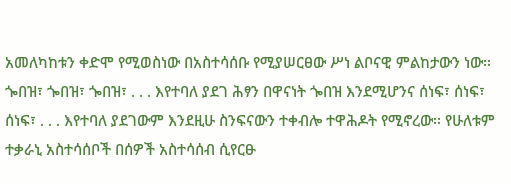አመለካከቱን ቀድሞ የሚወስነው በአስተሳሰቡ የሚያሠርፀው ሥነ ልቦናዊ ምልከታውን ነው፡፡ ጐበዝ፣ ጐበዝ፣ ጐበዝ፣ . . . እየተባለ ያደገ ሕፃን በዋናነት ጐበዝ እንደሚሆንና ሰነፍ፣ ሰነፍ፣ ሰነፍ፣ . . . እየተባለ ያደገውም እንደዚሁ ስንፍናውን ተቀብሎ ተዋሕዶት የሚኖረው፡፡ የሁለቱም ተቃራኒ አስተሳሰቦች በሰዎች አስተሳሰብ ሲየርፁ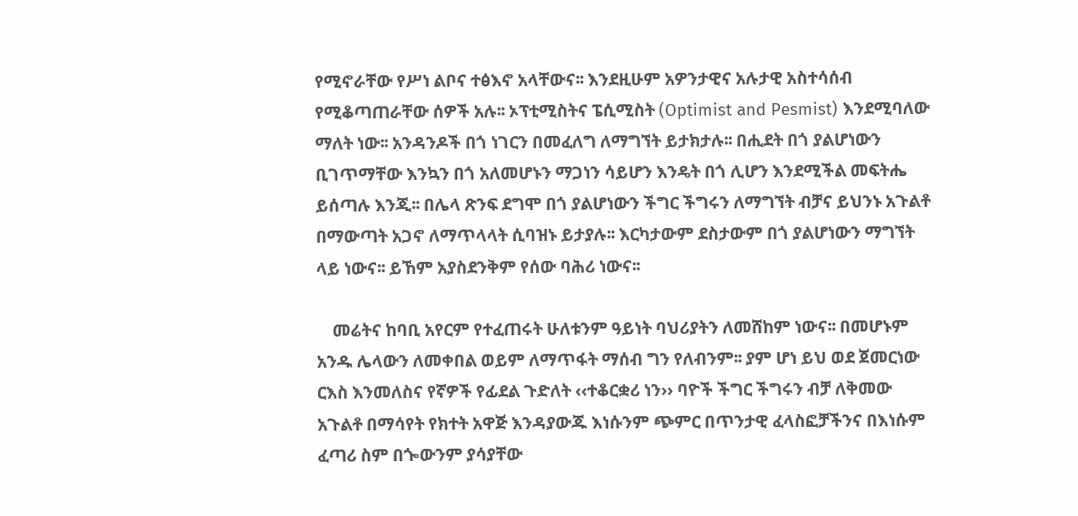የሚኖራቸው የሥነ ልቦና ተፅእኖ አላቸውና፡፡ እንደዚሁም አዎንታዊና አሉታዊ አስተሳሰብ የሚቆጣጠራቸው ሰዎች አሉ፡፡ ኦፕቲሚስትና ፔሲሚስት (Optimist and Pesmist) እንደሚባለው ማለት ነው፡፡ አንዳንዶች በጎ ነገርን በመፈለግ ለማግኘት ይታክታሉ፡፡ በሒደት በጎ ያልሆነውን ቢገጥማቸው እንኳን በጎ አለመሆኑን ማጋነን ሳይሆን እንዴት በጎ ሊሆን እንደሚችል መፍትሔ ይሰጣሉ እንጂ፡፡ በሌላ ጽንፍ ደግሞ በጎ ያልሆነውን ችግር ችግሩን ለማግኘት ብቻና ይህንኑ አጉልቶ በማውጣት አጋኖ ለማጥላላት ሲባዝኑ ይታያሉ፡፡ እርካታውም ደስታውም በጎ ያልሆነውን ማግኘት ላይ ነውና፡፡ ይኸም አያስደንቅም የሰው ባሕሪ ነውና፡፡

    መሬትና ከባቢ አየርም የተፈጠሩት ሁለቱንም ዓይነት ባህሪያትን ለመሸከም ነውና፡፡ በመሆኑም አንዱ ሌላውን ለመቀበል ወይም ለማጥፋት ማሰብ ግን የለብንም፡፡ ያም ሆነ ይህ ወደ ጀመርነው ርእስ እንመለስና የኛዎች የፊደል ጉድለት ‹‹ተቆርቋሪ ነን›› ባዮች ችግር ችግሩን ብቻ ለቅመው አጉልቶ በማሳየት የክተት አዋጅ እንዳያውጁ እነሱንም ጭምር በጥንታዊ ፈላስፎቻችንና በእነሱም ፈጣሪ ስም በጐውንም ያሳያቸው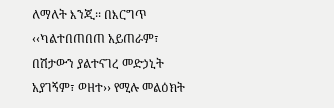ለማለት እንጂ፡፡ በእርግጥ ‹‹ካልተበጠበጠ አይጠራም፣ በሽታውን ያልተናገረ መድኃኒት አያገኝም፣ ወዘተ›› የሚሉ መልዕክት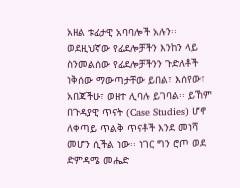አዘል ቱፊታዊ አባባሎች አሉን፡፡ ወደዚህኛው የፊደሎቻችን እንከን ላይ ስንመልሰው የፊደሎቻችንን ጉድለቶች ነቅሰው ማውጣታቸው ይበል፣ እሰየው፣ አበጃችሁ፣ ወዘተ ሊባሉ ይገባል፡፡ ይኸም በጉዳያዊ ጥናት (Case Studies) ሆኖ ለቀጣይ ጥልቅ ጥናቶች እንደ መነሻ መሆን ሲችል ነው፡፡ ነገር ግን ሮጦ ወደ ድምዳሜ መሔድ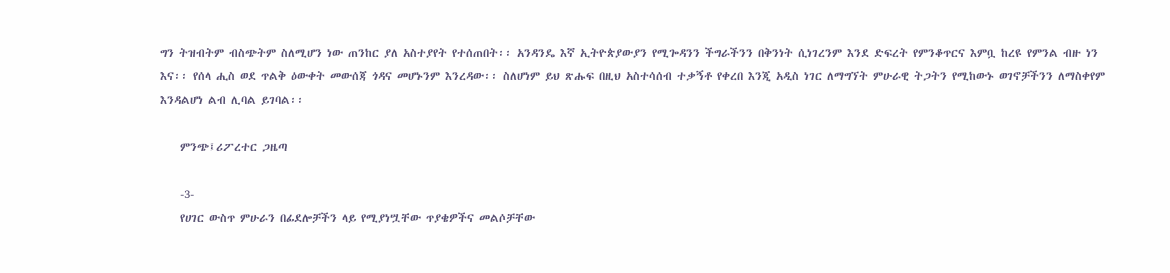ግን ትዝብትም ብስጭትም ስለሚሆን ነው ጠንከር ያለ አስተያየት የተሰጠበት፡፡ አንዳንዴ እኛ ኢትዮጵያውያን የሚጐዳንን ችግራችንን በቅንነት ሲነገረንም እንደ ድፍረት የምንቆጥርና እምቧ ከረዩ የምንል ብዙ ነን እና፡፡ የሰላ ሒስ ወደ ጥልቅ ዕውቀት መውሰጃ ጎዳና መሆኑንም እንረዳው፡፡ ስለሆነም ይህ ጽሑፍ በዚህ አስተሳሰብ ተቃኝቶ የቀረበ እንጂ አዲስ ነገር ለማግኘት ምሁራዊ ትጋትን የሚከውኑ ወገኖቻችንን ለማስቀየም እንዳልሆነ ልብ ሊባል ይገባል፡፡

    ምንጭ፤ሪፖረተር ጋዜጣ

    -3-
    የሀገር ውስጥ ምሁራን በፊደሎቻችን ላይ የሚያነሧቸው ጥያቄዎችና መልሶቻቸው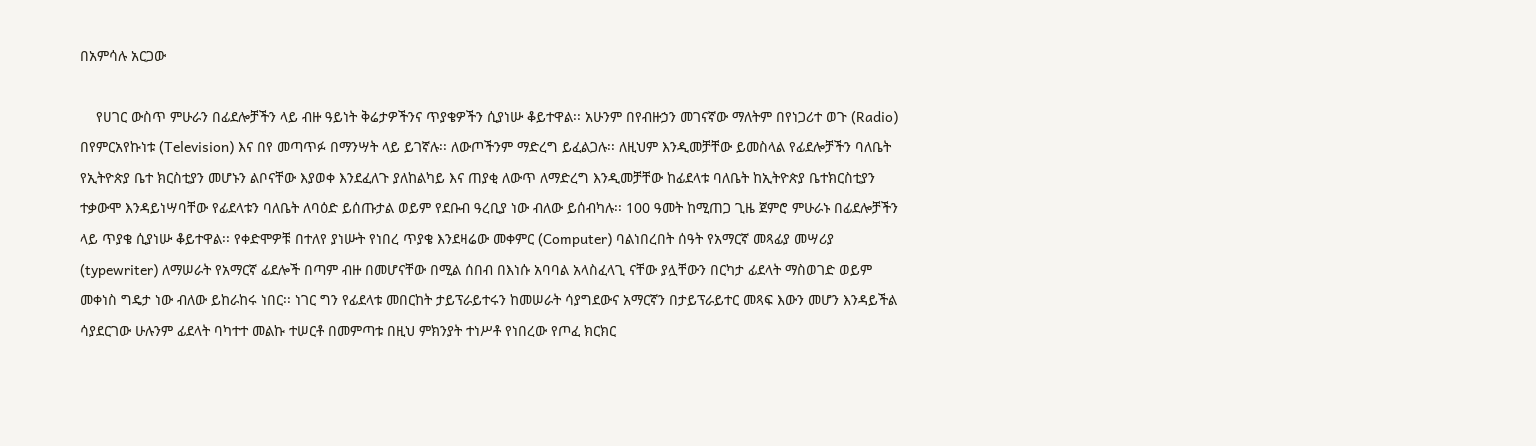በአምሳሉ አርጋው

    የሀገር ውስጥ ምሁራን በፊደሎቻችን ላይ ብዙ ዓይነት ቅሬታዎችንና ጥያቄዎችን ሲያነሡ ቆይተዋል፡፡ አሁንም በየብዙኃን መገናኛው ማለትም በየነጋሪተ ወጉ (Radio) በየምርአየኩነቱ (Television) እና በየ መጣጥፉ በማንሣት ላይ ይገኛሉ፡፡ ለውጦችንም ማድረግ ይፈልጋሉ፡፡ ለዚህም እንዲመቻቸው ይመስላል የፊደሎቻችን ባለቤት የኢትዮጵያ ቤተ ክርስቲያን መሆኑን ልቦናቸው እያወቀ እንደፈለጉ ያለከልካይ እና ጠያቂ ለውጥ ለማድረግ እንዲመቻቸው ከፊደላቱ ባለቤት ከኢትዮጵያ ቤተክርስቲያን ተቃውሞ እንዳይነሣባቸው የፊደላቱን ባለቤት ለባዕድ ይሰጡታል ወይም የደቡብ ዓረቢያ ነው ብለው ይሰብካሉ፡፡ 100 ዓመት ከሚጠጋ ጊዜ ጀምሮ ምሁራኑ በፊደሎቻችን ላይ ጥያቄ ሲያነሡ ቆይተዋል፡፡ የቀድሞዎቹ በተለየ ያነሡት የነበረ ጥያቄ እንደዛሬው መቀምር (Computer) ባልነበረበት ሰዓት የአማርኛ መጻፊያ መሣሪያ (typewriter) ለማሠራት የአማርኛ ፊደሎች በጣም ብዙ በመሆናቸው በሚል ሰበብ በእነሱ አባባል አላስፈላጊ ናቸው ያሏቸውን በርካታ ፊደላት ማስወገድ ወይም መቀነስ ግዴታ ነው ብለው ይከራከሩ ነበር፡፡ ነገር ግን የፊደላቱ መበርከት ታይፕራይተሩን ከመሠራት ሳያግደውና አማርኛን በታይፕራይተር መጻፍ እውን መሆን እንዳይችል ሳያደርገው ሁሉንም ፊደላት ባካተተ መልኩ ተሠርቶ በመምጣቱ በዚህ ምክንያት ተነሥቶ የነበረው የጦፈ ክርክር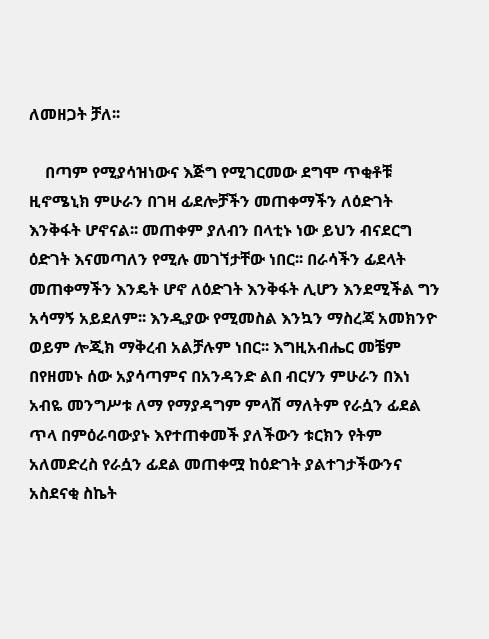ለመዘጋት ቻለ፡፡

    በጣም የሚያሳዝነውና እጅግ የሚገርመው ደግሞ ጥቂቶቹ ዚኖሜኒክ ምሁራን በገዛ ፊደሎቻችን መጠቀማችን ለዕድገት እንቅፋት ሆኖናል፡፡ መጠቀም ያለብን በላቲኑ ነው ይህን ብናደርግ ዕድገት እናመጣለን የሚሉ መገኘታቸው ነበር፡፡ በራሳችን ፊደላት መጠቀማችን እንዴት ሆኖ ለዕድገት እንቅፋት ሊሆን እንደሚችል ግን አሳማኝ አይደለም፡፡ እንዲያው የሚመስል እንኳን ማስረጃ አመክንዮ ወይም ሎጂክ ማቅረብ አልቻሉም ነበር፡፡ እግዚአብሔር መቼም በየዘመኑ ሰው አያሳጣምና በአንዳንድ ልበ ብርሃን ምሁራን በእነ አብዬ መንግሥቱ ለማ የማያዳግም ምላሽ ማለትም የራሷን ፊደል ጥላ በምዕራባውያኑ እየተጠቀመች ያለችውን ቱርክን የትም አለመድረስ የራሷን ፊደል መጠቀሟ ከዕድገት ያልተገታችውንና አስደናቂ ስኬት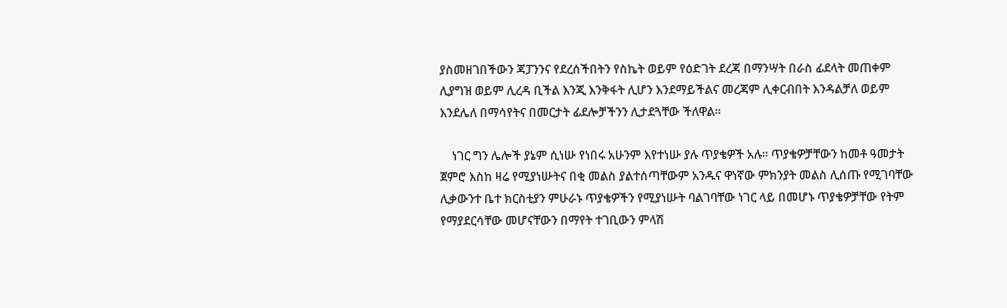ያስመዘገበችውን ጃፓንንና የደረሰችበትን የስኬት ወይም የዕድገት ደረጃ በማንሣት በራስ ፊደላት መጠቀም ሊያግዝ ወይም ሊረዳ ቢችል እንጂ እንቅፋት ሊሆን እንደማይችልና መረጃም ሊቀርብበት እንዳልቻለ ወይም እንደሌለ በማሳየትና በመርታት ፊደሎቻችንን ሊታደጓቸው ችለዋል፡፡

    ነገር ግን ሌሎች ያኔም ሲነሡ የነበሩ አሁንም እየተነሡ ያሉ ጥያቄዎች አሉ፡፡ ጥያቄዎቻቸውን ከመቶ ዓመታት ጀምሮ እስከ ዛሬ የሚያነሡትና በቂ መልስ ያልተሰጣቸውም አንዱና ዋነኛው ምክንያት መልስ ሊሰጡ የሚገባቸው ሊቃውንተ ቤተ ክርስቲያን ምሁራኑ ጥያቄዎችን የሚያነሡት ባልገባቸው ነገር ላይ በመሆኑ ጥያቄዎቻቸው የትም የማያደርሳቸው መሆናቸውን በማየት ተገቢውን ምላሽ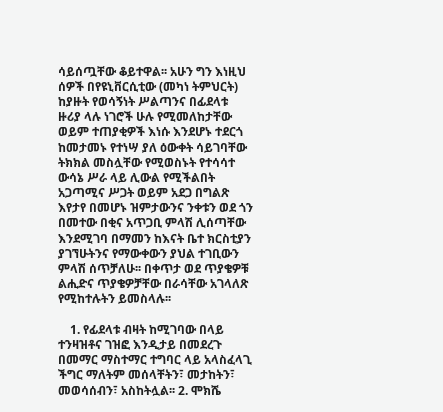ሳይሰጧቸው ቆይተዋል፡፡ አሁን ግን እነዚህ ሰዎች በየዩኒቨርሲቲው (መካነ ትምህርት) ከያዙት የወሳኝነት ሥልጣንና በፊደላቱ ዙሪያ ላሉ ነገሮች ሁሉ የሚመለከታቸው ወይም ተጠያቂዎች እነሱ እንደሆኑ ተደርጎ ከመታመኑ የተነሣ ያለ ዕውቀት ሳይገባቸው ትክክል መስሏቸው የሚወስኑት የተሳሳተ ውሳኔ ሥራ ላይ ሊውል የሚችልበት አጋጣሚና ሥጋት ወይም አደጋ በግልጽ እየታየ በመሆኑ ዝምታውንና ንቀቱን ወደ ጎን በመተው በቂና አጥጋቢ ምላሽ ሊሰጣቸው እንደሚገባ በማመን ከእናት ቤተ ክርስቲያን ያገኘሁትንና የማውቀውን ያህል ተገቢውን ምላሽ ሰጥቻለሁ፡፡ በቀጥታ ወደ ጥያቄዎቹ ልሒድና ጥያቄዎቻቸው በራሳቸው አገላለጽ የሚከተሉትን ይመስላሉ፡፡

    1. የፊደላቱ ብዛት ከሚገባው በላይ ተንዛዝቶና ገዝፎ እንዲታይ በመደረጉ በመማር ማስተማር ተግባር ላይ አላስፈላጊ ችግር ማለትም መሰላቸትን፣ መታከትን፣ መወሳሰብን፣ አስከትሏል፡፡ 2. ሞክሼ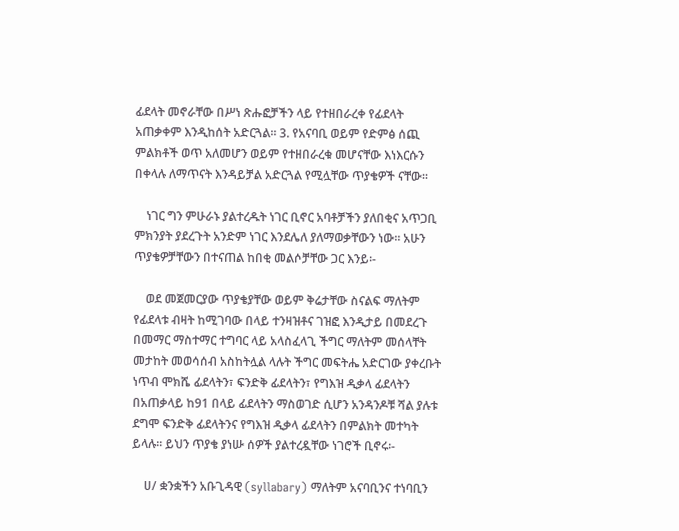ፊደላት መኖራቸው በሥነ ጽሑፎቻችን ላይ የተዘበራረቀ የፊደላት አጠቃቀም እንዲከሰት አድርጓል፡፡ 3. የአናባቢ ወይም የድምፅ ሰጪ ምልክቶች ወጥ አለመሆን ወይም የተዘበራረቁ መሆናቸው እነእርሱን በቀላሉ ለማጥናት እንዳይቻል አድርጓል የሚሏቸው ጥያቄዎች ናቸው፡፡

    ነገር ግን ምሁራኑ ያልተረዱት ነገር ቢኖር አባቶቻችን ያለበቂና አጥጋቢ ምክንያት ያደረጉት አንድም ነገር እንደሌለ ያለማወቃቸውን ነው፡፡ አሁን ጥያቄዎቻቸውን በተናጠል ከበቂ መልሶቻቸው ጋር እንይ፡-

    ወደ መጀመርያው ጥያቄያቸው ወይም ቅሬታቸው ስናልፍ ማለትም የፊደላቱ ብዛት ከሚገባው በላይ ተንዛዝቶና ገዝፎ እንዲታይ በመደረጉ በመማር ማስተማር ተግባር ላይ አላስፈላጊ ችግር ማለትም መሰላቸት መታከት መወሳሰብ አስከትሏል ላሉት ችግር መፍትሔ አድርገው ያቀረቡት ነጥብ ሞክሼ ፊደላትን፣ ፍንድቅ ፊደላትን፣ የግእዝ ዲቃላ ፊደላትን በአጠቃላይ ከ91 በላይ ፊደላትን ማስወገድ ሲሆን አንዳንዶቹ ሻል ያሉቱ ደግሞ ፍንድቅ ፊደላትንና የግእዝ ዲቃላ ፊደላትን በምልክት መተካት ይላሉ፡፡ ይህን ጥያቄ ያነሡ ሰዎች ያልተረዷቸው ነገሮች ቢኖሩ፡-

    ሀ/ ቋንቋችን አቡጊዳዊ (syllabary) ማለትም አናባቢንና ተነባቢን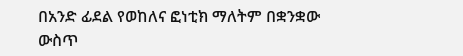በአንድ ፊደል የወከለና ፎነቲክ ማለትም በቋንቋው ውስጥ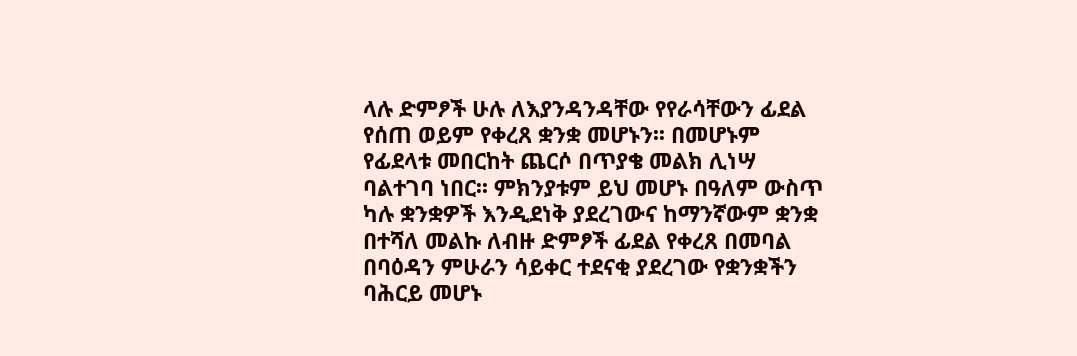ላሉ ድምፆች ሁሉ ለእያንዳንዳቸው የየራሳቸውን ፊደል የሰጠ ወይም የቀረጸ ቋንቋ መሆኑን፡፡ በመሆኑም የፊደላቱ መበርከት ጨርሶ በጥያቄ መልክ ሊነሣ ባልተገባ ነበር፡፡ ምክንያቱም ይህ መሆኑ በዓለም ውስጥ ካሉ ቋንቋዎች እንዲደነቅ ያደረገውና ከማንኛውም ቋንቋ በተሻለ መልኩ ለብዙ ድምፆች ፊደል የቀረጸ በመባል በባዕዳን ምሁራን ሳይቀር ተደናቂ ያደረገው የቋንቋችን ባሕርይ መሆኑ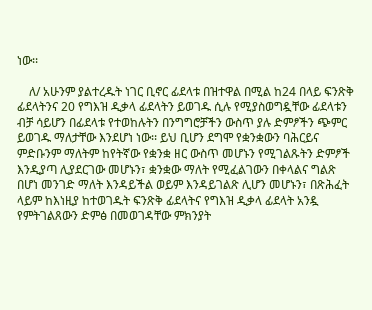ነው፡፡

    ለ/ አሁንም ያልተረዱት ነገር ቢኖር ፊደላቱ በዝተዋል በሚል ከ24 በላይ ፍንጽቅ ፊደላትንና 20 የግእዝ ዲቃላ ፊደላትን ይወገዱ ሲሉ የሚያስወግዷቸው ፊደላቱን ብቻ ሳይሆን በፊደላቱ የተወከሉትን በንግግሮቻችን ውስጥ ያሉ ድምፆችን ጭምር ይወገዱ ማለታቸው እንደሆነ ነው፡፡ ይህ ቢሆን ደግሞ የቋንቋውን ባሕርይና ምድቡንም ማለትም ከየትኛው የቋንቋ ዘር ውስጥ መሆኑን የሚገልጹትን ድምፆች እንዲያጣ ሊያደርገው መሆኑን፣ ቋንቋው ማለት የሚፈልገውን በቀላልና ግልጽ በሆነ መንገድ ማለት እንዳይችል ወይም እንዳይገልጽ ሊሆን መሆኑን፣ በጽሕፈት ላይም ከእነዚያ ከተወገዱት ፍንጽቅ ፊደላትና የግእዝ ዲቃላ ፊደላት አንዷ የምትገልጸውን ድምፅ በመወገዳቸው ምክንያት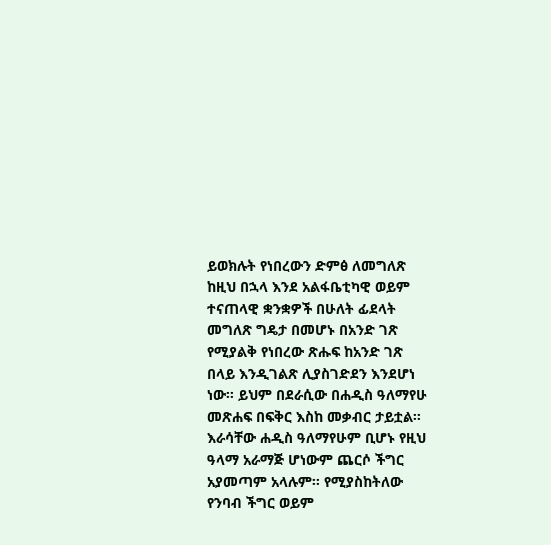ይወክሉት የነበረውን ድምፅ ለመግለጽ ከዚህ በኋላ እንደ አልፋቤቲካዊ ወይም ተናጠላዊ ቋንቋዎች በሁለት ፊደላት መግለጽ ግዴታ በመሆኑ በአንድ ገጽ የሚያልቅ የነበረው ጽሑፍ ከአንድ ገጽ በላይ እንዲገልጽ ሊያስገድደን እንደሆነ ነው፡፡ ይህም በደራሲው በሐዲስ ዓለማየሁ መጽሐፍ በፍቅር እስከ መቃብር ታይቷል፡፡ እራሳቸው ሐዲስ ዓለማየሁም ቢሆኑ የዚህ ዓላማ አራማጅ ሆነውም ጨርሶ ችግር አያመጣም አላሉም፡፡ የሚያስከትለው የንባብ ችግር ወይም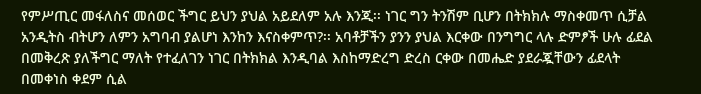የምሥጢር መፋለስና መሰወር ችግር ይህን ያህል አይደለም አሉ እንጂ፡፡ ነገር ግን ትንሽም ቢሆን በትክክሉ ማስቀመጥ ሲቻል አንዲትስ ብትሆን ለምን አግባብ ያልሆነ እንከን እናስቀምጥ?፡፡ አባቶቻችን ያንን ያህል እርቀው በንግግር ላሉ ድምፆች ሁሉ ፊደል በመቅረጽ ያለችግር ማለት የተፈለገን ነገር በትክክል እንዲባል እስከማድረግ ድረስ ርቀው በመሔድ ያደራጇቸውን ፊደላት በመቀነስ ቀደም ሲል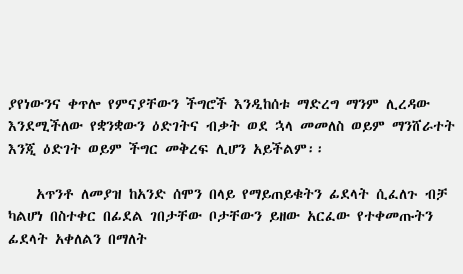ያየነውንና ቀጥሎ የምናያቸውን ችግሮች እንዲከሰቱ ማድረግ ማንም ሊረዳው እንደሚችለው የቋንቋውን ዕድገትና ብቃት ወደ ኋላ መመለስ ወይም ማንሸራተት እንጂ ዕድገት ወይም ችግር መቅረፍ ሊሆን አይችልም፡፡

    አጥንቶ ለመያዝ ከአንድ ሰሞን በላይ የማይጠይቁትን ፊደላት ሲፈለጉ ብቻ ካልሆነ በስተቀር በፊደል ገበታቸው ቦታቸውን ይዘው አርፈው የተቀመጡትን ፊደላት አቀለልን በማለት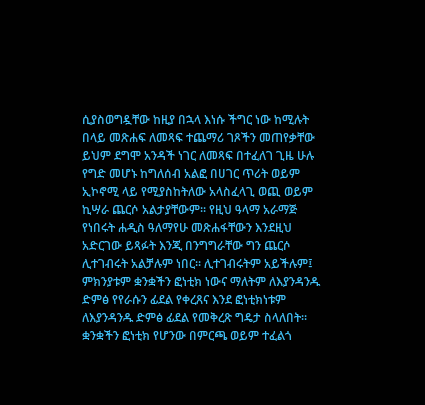ሲያስወግዷቸው ከዚያ በኋላ እነሱ ችግር ነው ከሚሉት በላይ መጽሐፍ ለመጻፍ ተጨማሪ ገጾችን መጠየቃቸው ይህም ደግሞ አንዳች ነገር ለመጻፍ በተፈለገ ጊዜ ሁሉ የግድ መሆኑ ከግለሰብ አልፎ በሀገር ጥሪት ወይም ኢኮኖሚ ላይ የሚያስከትለው አላስፈላጊ ወጪ ወይም ኪሣራ ጨርሶ አልታያቸውም፡፡ የዚህ ዓላማ አራማጅ የነበሩት ሐዲስ ዓለማየሁ መጽሐፋቸውን እንደዚህ አድርገው ይጻፉት እንጂ በንግግራቸው ግን ጨርሶ ሊተገብሩት አልቻሉም ነበር፡፡ ሊተገብሩትም አይችሉም፤ ምክንያቱም ቋንቋችን ፎነቲክ ነውና ማለትም ለእያንዳንዱ ድምፅ የየራሱን ፊደል የቀረጸና እንደ ፎነቲክነቱም ለእያንዳንዱ ድምፅ ፊደል የመቅረጽ ግዴታ ስላለበት፡፡ ቋንቋችን ፎነቲክ የሆንው በምርጫ ወይም ተፈልጎ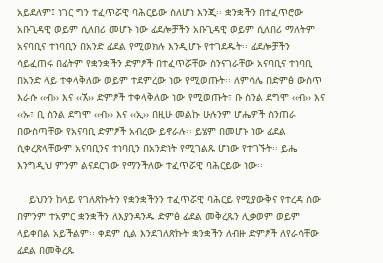አይደለም፤ ነገር ግን ተፈጥሯዊ ባሕርይው ስለሆነ እንጂ፡፡ ቋንቋችን በተፈጥሮው አቡጊዳዊ ወይም ሲለበሪ መሆኑ ነው ፊደሎቻችን አቡጊዳዊ ወይም ሲለበሪ ማለትም አናባቢና ተነባቢን በአንድ ፊደል የሚወክሉ እንዲሆኑ የተገደዱት፡፡ ፊደሎቻችን ሳይፈጠሩ በፊትም የቋንቋችን ድምፆች በተፈጥሯቸው ስንናገራቸው አናባቢና ተነባቢ በአንድ ላይ ተቀላቅለው ወይም ተደምረው ነው የሚወጡት፡፡ ለምሳሌ በድምፅ ውስጥ እራሱ ‹‹ብ›› እና ‹‹ኧ›› ድምፆች ተቀላቅለው ነው የሚወጡት፣ ቡ ስንል ደግሞ ‹‹ብ›› እና ‹‹ኡ፣ ቢ ስንል ደግሞ ‹‹ብ›› እና ‹‹ኢ›› በዚሁ መልኩ ሁሉንም ሆሔዎች ስንጠራ በውስጣቸው የአናባቢ ድምፆች አብረው ይኖራሉ፡፡ ይሄም በመሆኑ ነው ፊደል ሲቀረጽላቸውም አናባቢንና ተነባቢን በአንድነት የሚገልጹ ሆነው የተገኙት፡፡ ይሔ እንግዲህ ምንም ልናደርገው የማንችለው ተፈጥሯዊ ባሕርይው ነው፡፡

    ይህንን ከላይ የገለጽኩትን የቋንቋችንን ተፈጥሯዊ ባሕርይ የሚያውቅና የተረዳ ሰው በምንም ተአምር ቋንቋችን ለእያንዳንዱ ድምፅ ፊደል መቅረጹን ሊቃወም ወይም ላይቀበል አይችልም፡፡ ቀደም ሲል እንደገለጽኩት ቋንቋችን ለብዙ ድምፆች ለየራሳቸው ፊደል በመቅረጹ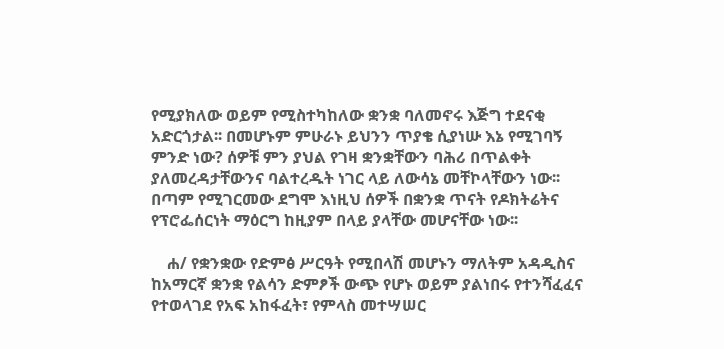የሚያክለው ወይም የሚስተካከለው ቋንቋ ባለመኖሩ እጅግ ተደናቂ አድርጎታል፡፡ በመሆኑም ምሁራኑ ይህንን ጥያቄ ሲያነሡ እኔ የሚገባኝ ምንድ ነው? ሰዎቹ ምን ያህል የገዛ ቋንቋቸውን ባሕሪ በጥልቀት ያለመረዳታቸውንና ባልተረዱት ነገር ላይ ለውሳኔ መቸኮላቸውን ነው፡፡ በጣም የሚገርመው ደግሞ እነዚህ ሰዎች በቋንቋ ጥናት የዶክትሬትና የፕሮፌሰርነት ማዕርግ ከዚያም በላይ ያላቸው መሆናቸው ነው፡፡

    ሐ/ የቋንቋው የድምፅ ሥርዓት የሚበላሽ መሆኑን ማለትም አዳዲስና ከአማርኛ ቋንቋ የልሳን ድምፆች ውጭ የሆኑ ወይም ያልነበሩ የተንሻፈፈና የተወላገደ የአፍ አከፋፈት፣ የምላስ መተሣሠር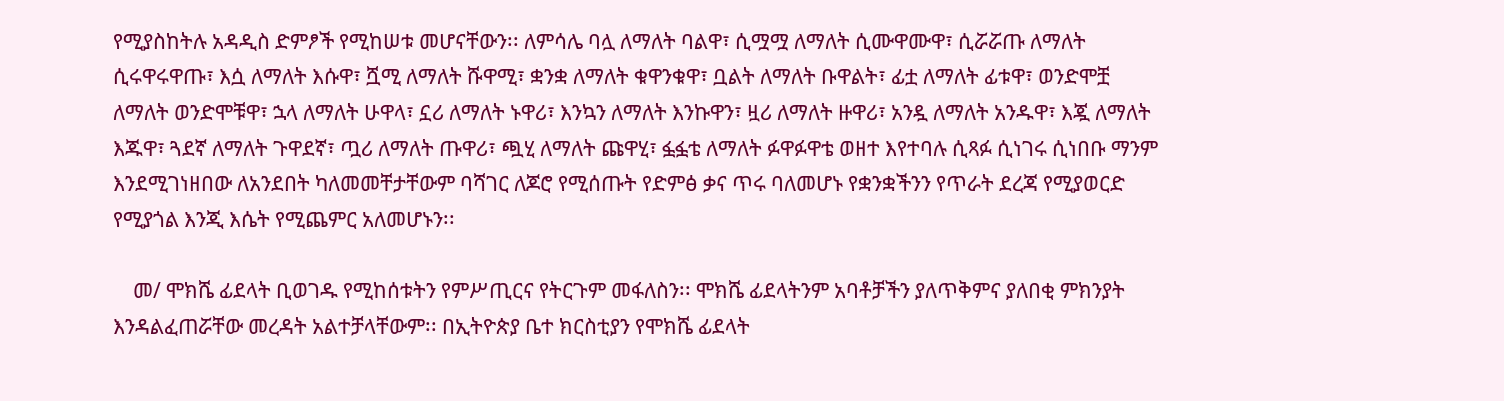የሚያስከትሉ አዳዲስ ድምፆች የሚከሠቱ መሆናቸውን፡፡ ለምሳሌ ባሏ ለማለት ባልዋ፣ ሲሟሟ ለማለት ሲሙዋሙዋ፣ ሲሯሯጡ ለማለት ሲሩዋሩዋጡ፣ እሷ ለማለት እሱዋ፣ ሿሚ ለማለት ሹዋሚ፣ ቋንቋ ለማለት ቁዋንቁዋ፣ ቧልት ለማለት ቡዋልት፣ ፊቷ ለማለት ፊቱዋ፣ ወንድሞቿ ለማለት ወንድሞቹዋ፣ ኋላ ለማለት ሁዋላ፣ ኗሪ ለማለት ኑዋሪ፣ እንኳን ለማለት እንኩዋን፣ ዟሪ ለማለት ዙዋሪ፣ አንዷ ለማለት አንዱዋ፣ እጇ ለማለት እጁዋ፣ ጓደኛ ለማለት ጉዋደኛ፣ ጧሪ ለማለት ጡዋሪ፣ ጯሂ ለማለት ጩዋሂ፣ ፏፏቴ ለማለት ፉዋፉዋቴ ወዘተ እየተባሉ ሲጻፉ ሲነገሩ ሲነበቡ ማንም እንደሚገነዘበው ለአንደበት ካለመመቸታቸውም ባሻገር ለጆሮ የሚሰጡት የድምፅ ቃና ጥሩ ባለመሆኑ የቋንቋችንን የጥራት ደረጃ የሚያወርድ የሚያጎል እንጂ እሴት የሚጨምር አለመሆኑን፡፡

    መ/ ሞክሼ ፊደላት ቢወገዱ የሚከሰቱትን የምሥጢርና የትርጉም መፋለስን፡፡ ሞክሼ ፊደላትንም አባቶቻችን ያለጥቅምና ያለበቂ ምክንያት እንዳልፈጠሯቸው መረዳት አልተቻላቸውም፡፡ በኢትዮጵያ ቤተ ክርስቲያን የሞክሼ ፊደላት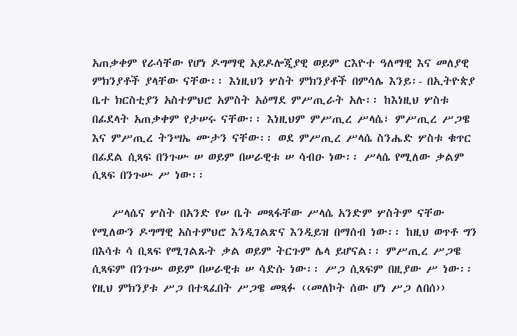አጠቃቀም የራሳቸው የሆነ ዶግማዊ አይዶሎጂያዊ ወይም ርእዮተ ዓለማዊ እና መለያዊ ምክንያቶች ያላቸው ናቸው፡፡ እነዚህን ሦስት ምክንያቶች በምሳሌ እንይ፡- በኢትዮጵያ ቤተ ክርስቲያን አስተምህሮ አምስት አዕማደ ምሥጢራት አሉ፡፡ ከእነዚህ ሦስቱ በፊደላት አጠቃቀም የታሠሩ ናቸው፡፡ እነዚህም ምሥጢረ ሥላሴ፣ ምሥጢረ ሥጋዌ እና ምሥጢረ ትንሣኤ ሙታን ናቸው፡፡ ወደ ምሥጢረ ሥላሴ ስንሔድ ሦስቱ ቁጥር በፊደል ሲጻፍ በንጉሡ ሠ ወይም በሠራዊቱ ሠ ሳብዑ ነው፡፡ ሥላሴ የሚለው ቃልም ሲጻፍ በንጉሡ ሥ ነው፡፡

    ሥላሴና ሦስት በአንድ የሠ ቤት መጻፋቸው ሥላሴ አንድም ሦስትም ናቸው የሚለውን ዶግማዊ አስተምህሮ እንዲገልጽና እንዲይዝ በማሰብ ነው፡፡ ከዚህ ወጥቶ ግን በእሳቱ ሳ ቢጻፍ የሚገልጹት ቃል ወይም ትርጉም ሌላ ይሆናል፡፡ ምሥጢረ ሥጋዌ ሲጻፍም በንጉሡ ወይም በሠራዊቱ ሠ ሳድሱ ነው፡፡ ሥጋ ሲጻፍም በዚያው ሥ ነው፡፡ የዚህ ምክንያቱ ሥጋ በተጻፈበት ሥጋዌ መጻፉ ‹‹መለኮት ሰው ሆነ ሥጋ ለበሰ››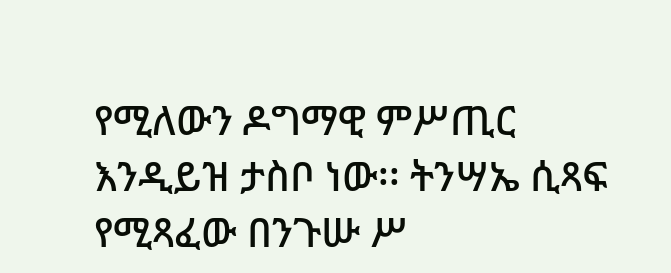የሚለውን ዶግማዊ ምሥጢር እንዲይዝ ታስቦ ነው፡፡ ትንሣኤ ሲጻፍ የሚጻፈው በንጉሡ ሥ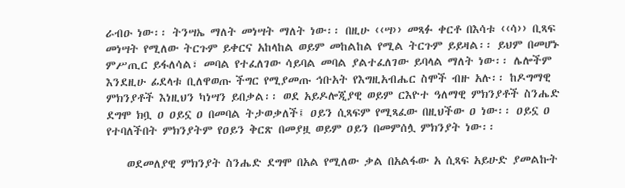ራብዑ ነው፡፡ ትንሣኤ ማለት መነሣት ማለት ነው፡፡ በዚሁ ‹‹ሣ›› መጻፉ ቀርቶ በእሳቱ ‹‹ሳ›› ቢጻፍ መነሣት የሚለው ትርጉም ይቀርና አከላከል ወይም መከልከል የሚል ትርጉም ይይዛል፡፡ ይህም በመሆኑ ምሥጢር ይፋለሳል፣ መባል የተፈለገው ሳይባል መባል ያልተፈለገው ይባላል ማለት ነው፡፡ ሌሎችም እንደዚሁ ፊደላቱ ቢለዋወጡ ችግር የሚያመጡ ኅቡአት የእግዚአብሔር ስሞች ብዙ አሉ፡፡ ከዶግማዊ ምክንያቶች እነዚህን ካነሣን ይበቃል፡፡ ወደ አይዶሎጂያዊ ወይም ርእዮተ ዓለማዊ ምክንያቶች ስንሔድ ደግሞ ክቧ ዐ ዐይኗ ዐ በመባል ትታወቃለች፤ ዐይን ሲጻፍም የሚጻፈው በዚህችው ዐ ነው፡፡ ዐይኗ ዐ የተባለችበት ምክንያትም የዐይን ቅርጽ በመያዟ ወይም ዐይን በመምሰሏ ምክንያት ነው፡፡

    ወደመለያዊ ምክንያት ስንሔድ ደግሞ በአል የሚለው ቃል በአልፋው አ ሲጻፍ አይሁድ ያመልኩት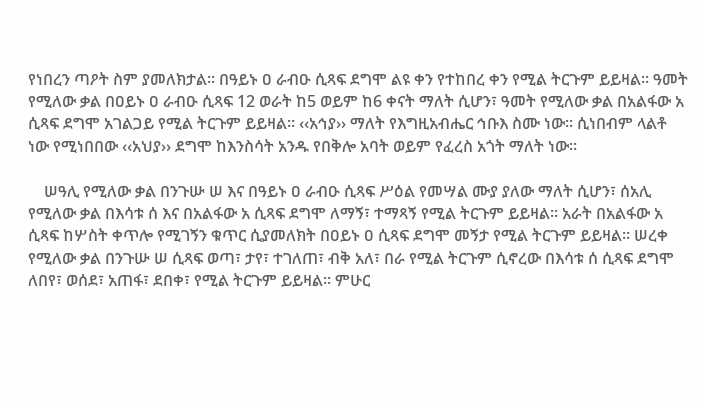የነበረን ጣዖት ስም ያመለክታል፡፡ በዓይኑ ዐ ራብዑ ሲጻፍ ደግሞ ልዩ ቀን የተከበረ ቀን የሚል ትርጉም ይይዛል፡፡ ዓመት የሚለው ቃል በዐይኑ ዐ ራብዑ ሲጻፍ 12 ወራት ከ5 ወይም ከ6 ቀናት ማለት ሲሆን፣ ዓመት የሚለው ቃል በአልፋው አ ሲጻፍ ደግሞ አገልጋይ የሚል ትርጉም ይይዛል፡፡ ‹‹አኅያ›› ማለት የእግዚአብሔር ኅቡእ ስሙ ነው፡፡ ሲነበብም ላልቶ ነው የሚነበበው ‹‹አህያ›› ደግሞ ከእንስሳት አንዱ የበቅሎ አባት ወይም የፈረስ አጎት ማለት ነው፡፡

    ሠዓሊ የሚለው ቃል በንጉሡ ሠ እና በዓይኑ ዐ ራብዑ ሲጻፍ ሥዕል የመሣል ሙያ ያለው ማለት ሲሆን፣ ሰአሊ የሚለው ቃል በእሳቱ ሰ እና በአልፋው አ ሲጻፍ ደግሞ ለማኝ፣ ተማጻኝ የሚል ትርጉም ይይዛል፡፡ አራት በአልፋው አ ሲጻፍ ከሦስት ቀጥሎ የሚገኝን ቁጥር ሲያመለክት በዐይኑ ዐ ሲጻፍ ደግሞ መኝታ የሚል ትርጉም ይይዛል፡፡ ሠረቀ የሚለው ቃል በንጉሡ ሠ ሲጻፍ ወጣ፣ ታየ፣ ተገለጠ፣ ብቅ አለ፣ በራ የሚል ትርጉም ሲኖረው በእሳቱ ሰ ሲጻፍ ደግሞ ለበየ፣ ወሰደ፣ አጠፋ፣ ደበቀ፣ የሚል ትርጉም ይይዛል፡፡ ምሁር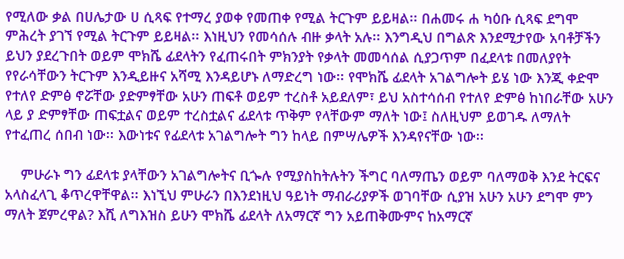የሚለው ቃል በሀሌታው ሀ ሲጻፍ የተማረ ያወቀ የመጠቀ የሚል ትርጉም ይይዛል፡፡ በሐመሩ ሐ ካዕቡ ሲጻፍ ደግሞ ምሕረት ያገኘ የሚል ትርጉም ይይዛል፡፡ እነዚህን የመሳሰሉ ብዙ ቃላት አሉ፡፡ እንግዲህ በግልጽ እንደሚታየው አባቶቻችን ይህን ያደረጉበት ወይም ሞክሼ ፊደላትን የፈጠሩበት ምክንያት የቃላት መመሳሰል ሲያጋጥም በፈደላቱ በመለያየት የየራሳቸውን ትርጉም እንዲይዙና አሻሚ እንዳይሆኑ ለማድረግ ነው፡፡ የሞክሼ ፊደላት አገልግሎት ይሄ ነው እንጂ ቀድሞ የተለየ ድምፅ ኖሯቸው ያድምፃቸው አሁን ጠፍቶ ወይም ተረስቶ አይደለም፣ ይህ አስተሳሰብ የተለየ ድምፅ ከነበራቸው አሁን ላይ ያ ድምፃቸው ጠፍቷልና ወይም ተረስቷልና ፊደላቱ ጥቅም የላቸውም ማለት ነው፤ ስለዚህም ይወገዱ ለማለት የተፈጠረ ሰበብ ነው፡፡ እውነቱና የፊደላቱ አገልግሎት ግን ከላይ በምሣሌዎች እንዳየናቸው ነው፡፡

    ምሁራኑ ግን ፊደላቱ ያላቸውን አገልግሎትና ቢጐሉ የሚያስከትሉትን ችግር ባለማጤን ወይም ባለማወቅ እንደ ትርፍና አላስፈላጊ ቆጥረዋቸዋል፡፡ እነኚህ ምሁራን በእንደነዚህ ዓይነት ማብራሪያዎች ወገባቸው ሲያዝ አሁን አሁን ደግሞ ምን ማለት ጀምረዋል? እሺ ለግእዝስ ይሁን ሞክሼ ፊደላት ለአማርኛ ግን አይጠቅሙምና ከአማርኛ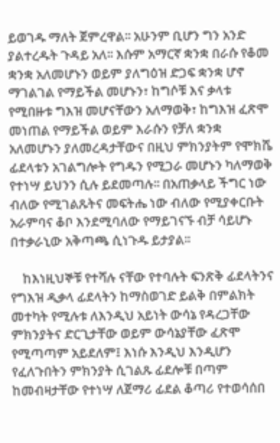ይወገዱ ማለት ጀምረዋል፡፡ አሁንም ቢሆን ግን አንድ ያልተረዱት ጉዳይ አለ፡፡ እሱም አማርኛ ቋንቋ በራሱ የቆመ ቋንቋ አለመሆኑን ወይም ያለግዕዝ ድጋፍ ቋንቋ ሆኖ ማገልገል የማይችል መሆኑን፣ ከግሶቹ እና ቃላቱ የሚበዙቱ ግእዝ መሆናቸውን አለማወቅ፣ ከግእዝ ፈጽሞ መነጠል የማይችል ወይም እራሱን የቻለ ቋንቋ አለመሆኑን ያለመረዳታቸውና በዚህ ምክንያትም የሞክሼ ፊደላቱን አገልግሎት የግዱን የሚጋራ መሆኑን ካለማወቅ የተነሣ ይህንን ሲሉ ይደመጣሉ፡፡ በአጠቃላይ ችግር ነው ብለው የሚገልጹትና መፍትሔ ነው ብለው የሚያቀርቡት አራምባና ቆቦ እንደሚባለው የማይገናኙ ብቻ ሳይሆኑ በተቃራኒው አቅጣጫ ሲነጉዱ ይታያል፡፡

    ከእነዚህኞቹ የተሻሉ ናቸው የተባሉት ፍንጽቅ ፊደላትንና የግእዝ ዲቃላ ፊደላትን ከማስወገድ ይልቅ በምልክት መተካት የሚሉቱ ለእንዲህ አይነት ውሳኔ የዳረጋቸው ምክንያትና ድርጊታቸው ወይም ውሳኔያቸው ፈጽሞ የሚጣጣም አይደለም፤ እነሱ እንዲህ እንዲሆን የፈለጉበትን ምክንያት ሲገልጹ ፊደሎቹ በጣም ከመብዛታቸው የተነሣ ለጀማሪ ፊደል ቆጣሪ የተወሳሰበ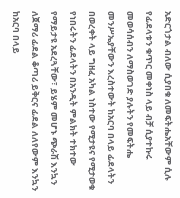አድርጎታል ብለው ሲያበቁ ለመፍትሔአቸውም ሲሉ የፊደላቱን ቁጥር መቀነስ ላይ ብቻ ሲያተኩሩ መወሳሰብን ለማስወገድ ያሉትን የመፍትሔ መንሥኤያቸውን እረስተውት ከአርባ በላይ ፊደላትን በወረቀት ላይ ግዘፈ አካል ነስተው የሚታዩና የሚታወቁ የነበሩትን ፊደላትን በአንዲት ምልክት ተክተው የማይታዩ አደረጓቸው፣ ይሄም መሆኑ ጭራሽ እንኳን ለጀማሪ ፊደል ቆጣሪ ይቅርና ፊደል ለለየውም እንኳን ከአርባ በላይ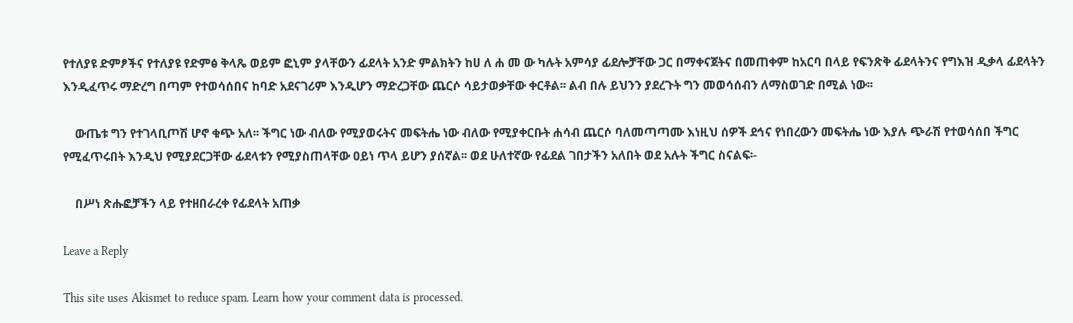የተለያዩ ድምፆችና የተለያዩ የድምፅ ቅላጼ ወይም ፎኒም ያላቸውን ፊደላት አንድ ምልክትን ከሀ ለ ሐ መ ው ካሉት አምሳያ ፊደሎቻቸው ጋር በማቀናጀትና በመጠቀም ከአርባ በላይ የፍንጽቅ ፊደላትንና የግእዝ ዲቃላ ፊደላትን እንዲፈጥሩ ማድረግ በጣም የተወሳሰበና ከባድ አደናገሪም እንዲሆን ማድረጋቸው ጨርሶ ሳይታወቃቸው ቀርቶል፡፡ ልብ በሉ ይህንን ያደረጉት ግን መወሳሰብን ለማስወገድ በሚል ነው፡፡

    ውጤቱ ግን የተገላቢጦሽ ሆኖ ቁጭ አለ፡፡ ችግር ነው ብለው የሚያወሩትና መፍትሔ ነው ብለው የሚያቀርቡት ሐሳብ ጨርሶ ባለመጣጣሙ እነዚህ ሰዎች ደኅና የነበረውን መፍትሔ ነው እያሉ ጭራሽ የተወሳሰበ ችግር የሚፈጥሩበት እንዲህ የሚያደርጋቸው ፊደላቱን የሚያስጠላቸው ዐይነ ጥላ ይሆን ያሰኛል፡፡ ወደ ሁለተኛው የፊደል ገበታችን አለበት ወደ አሉት ችግር ስናልፍ፡-

    በሥነ ጽሑፎቻችን ላይ የተዘበራረቀ የፊደላት አጠቃ

Leave a Reply

This site uses Akismet to reduce spam. Learn how your comment data is processed.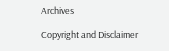Archives

Copyright and Disclaimer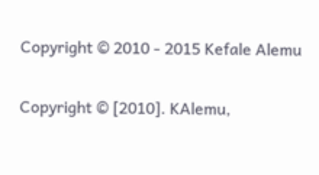Copyright © 2010 - 2015 Kefale Alemu

Copyright © [2010]. KAlemu,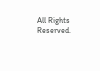All Rights Reserved.